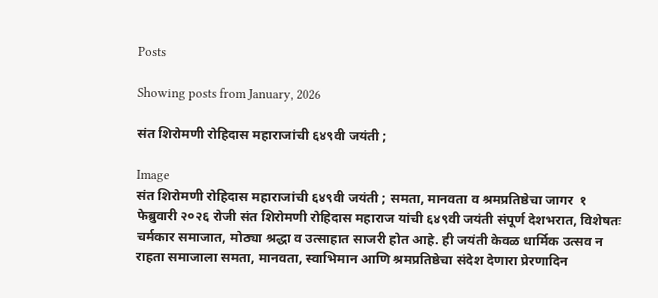Posts

Showing posts from January, 2026

संत शिरोमणी रोहिदास महाराजांची ६४९वी जयंती ;

Image
संत शिरोमणी रोहिदास महाराजांची ६४९वी जयंती ; समता, मानवता व श्रमप्रतिष्ठेचा जागर  १ फेब्रुवारी २०२६ रोजी संत शिरोमणी रोहिदास महाराज यांची ६४९वी जयंती संपूर्ण देशभरात, विशेषतः चर्मकार समाजात, मोठ्या श्रद्धा व उत्साहात साजरी होत आहे. ही जयंती केवळ धार्मिक उत्सव न राहता समाजाला समता, मानवता, स्वाभिमान आणि श्रमप्रतिष्ठेचा संदेश देणारा प्रेरणादिन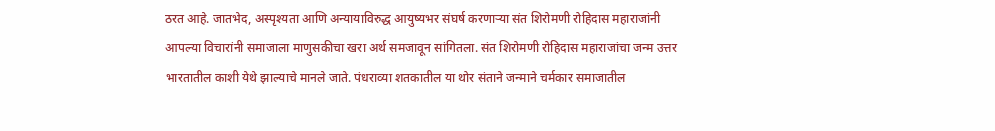ठरत आहे. जातभेद, अस्पृश्यता आणि अन्यायाविरुद्ध आयुष्यभर संघर्ष करणाऱ्या संत शिरोमणी रोहिदास महाराजांनी आपल्या विचारांनी समाजाला माणुसकीचा खरा अर्थ समजावून सांगितला. संत शिरोमणी रोहिदास महाराजांचा जन्म उत्तर भारतातील काशी येथे झाल्याचे मानले जाते. पंधराव्या शतकातील या थोर संताने जन्माने चर्मकार समाजातील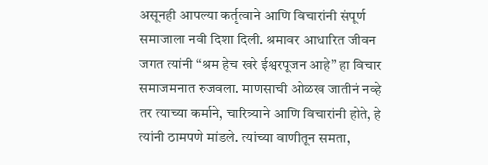असूनही आपल्या कर्तृत्वाने आणि विचारांनी संपूर्ण समाजाला नवी दिशा दिली. श्रमावर आधारित जीवन जगत त्यांनी “श्रम हेच खरे ईश्वरपूजन आहे” हा विचार समाजमनात रुजवला. माणसाची ओळख जातीनं नव्हे तर त्याच्या कर्माने, चारित्र्याने आणि विचारांनी होते, हे त्यांनी ठामपणे मांडले. त्यांच्या वाणीतून समता,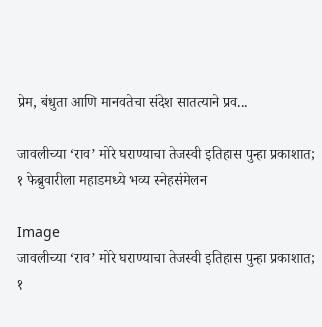प्रेम, बंधुता आणि मानवतेचा संदेश सातत्याने प्रव...

जावलीच्या ‘राव’ मोरे घराण्याचा तेजस्वी इतिहास पुन्हा प्रकाशात; १ फेब्रुवारीला महाडमध्ये भव्य स्नेहसंमेलन

Image
जावलीच्या ‘राव’ मोरे घराण्याचा तेजस्वी इतिहास पुन्हा प्रकाशात; १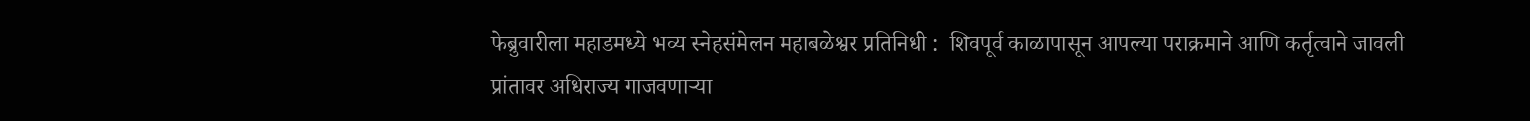फेब्रुवारीला महाडमध्ये भव्य स्नेहसंमेलन महाबळेश्वर प्रतिनिधी :  शिवपूर्व काळापासून आपल्या पराक्रमाने आणि कर्तृत्वाने जावली प्रांतावर अधिराज्य गाजवणाऱ्या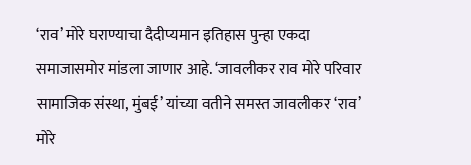‘राव’ मोरे घराण्याचा दैदीप्यमान इतिहास पुन्हा एकदा समाजासमोर मांडला जाणार आहे. ‘जावलीकर राव मोरे परिवार सामाजिक संस्था, मुंबई’ यांच्या वतीने समस्त जावलीकर ‘राव’ मोरे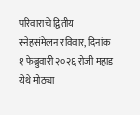परिवाराचे द्वितीय स्नेहसंमेलन रविवार, दिनांक १ फेब्रुवारी २०२६ रोजी महाड येथे मोठ्या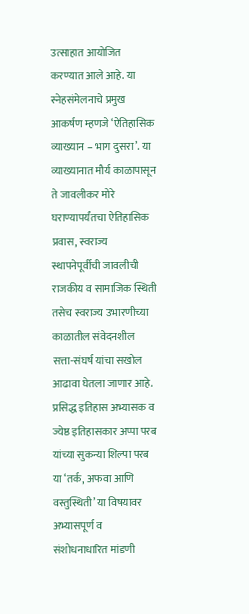उत्साहात आयोजित करण्यात आले आहे. या स्नेहसंमेलनाचे प्रमुख आकर्षण म्हणजे ‘ऐतिहासिक व्याख्यान – भाग दुसरा’. या व्याख्यानात मौर्य काळापासून ते जावलीकर मोरे घराण्यापर्यंतचा ऐतिहासिक प्रवास, स्वराज्य स्थापनेपूर्वीची जावलीची राजकीय व सामाजिक स्थिती तसेच स्वराज्य उभारणीच्या काळातील संवेदनशील सत्ता-संघर्ष यांचा सखोल आढावा घेतला जाणार आहे. प्रसिद्ध इतिहास अभ्यासक व ज्येष्ठ इतिहासकार अप्पा परब यांच्या सुकन्या शिल्पा परब या ‘तर्क, अफवा आणि वस्तुस्थिती’ या विषयावर अभ्यासपूर्ण व संशोधनाधारित मांडणी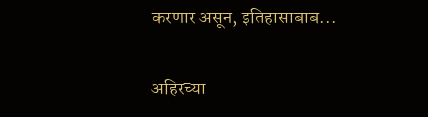करणार असून, इतिहासाबाब...

अहिरच्या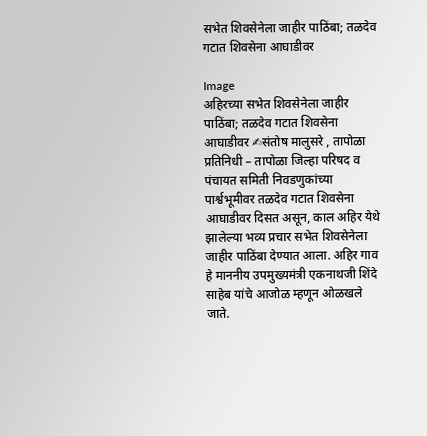सभेत शिवसेनेला जाहीर पाठिंबा; तळदेव गटात शिवसेना आघाडीवर

Image
अहिरच्या सभेत शिवसेनेला जाहीर पाठिंबा; तळदेव गटात शिवसेना आघाडीवर ✍संतोष मालुसरे , तापोळा प्रतिनिधी – तापोळा जिल्हा परिषद व पंचायत समिती निवडणुकांच्या पार्श्वभूमीवर तळदेव गटात शिवसेना आघाडीवर दिसत असून, काल अहिर येथे झालेल्या भव्य प्रचार सभेत शिवसेनेला जाहीर पाठिंबा देण्यात आला. अहिर गाव हे माननीय उपमुख्यमंत्री एकनाथजी शिंदे साहेब यांचे आजोळ म्हणून ओळखले जाते.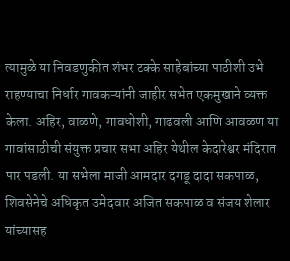त्यामुळे या निवडणुकीत शंभर टक्के साहेबांच्या पाठीशी उभे राहण्याचा निर्धार गावकऱ्यांनी जाहीर सभेत एकमुखाने व्यक्त केला. अहिर, वाळणे, गावधोशी, गाढवली आणि आवळण या गावांसाठीची संयुक्त प्रचार सभा अहिर येथील केदारेश्वर मंदिरात पार पडली. या सभेला माजी आमदार दगडू दादा सकपाळ, शिवसेनेचे अधिकृत उमेदवार अजित सकपाळ व संजय शेलार यांच्यासह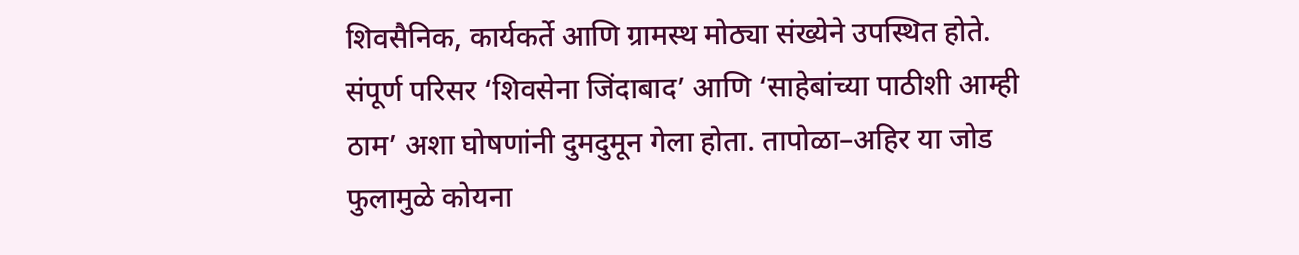शिवसैनिक, कार्यकर्ते आणि ग्रामस्थ मोठ्या संख्येने उपस्थित होते. संपूर्ण परिसर ‘शिवसेना जिंदाबाद’ आणि ‘साहेबांच्या पाठीशी आम्ही ठाम’ अशा घोषणांनी दुमदुमून गेला होता. तापोळा–अहिर या जोड फुलामुळे कोयना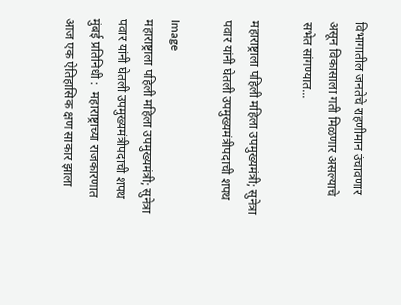विभागातील जनतेचे राहणीमान उंचावणार असून विकासाला गती मिळणार असल्याचे सभेत सांगण्यात...

महाराष्ट्राला पहिली महिला उपमुख्यमंत्री; सुनेत्रा पवार यांनी घेतली उपमुख्यमंत्रीपदाची शपथ

Image
महाराष्ट्राला पहिली महिला उपमुख्यमंत्री; सुनेत्रा पवार यांनी घेतली उपमुख्यमंत्रीपदाची शपथ मुंबई प्रतिनिधी :  महाराष्ट्राच्या राजकारणात आज एक ऐतिहासिक क्षण साकार झाला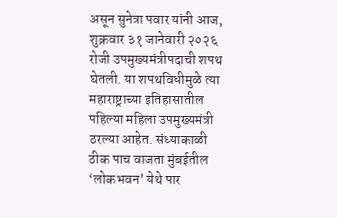असून सुनेत्रा पवार यांनी आज, शुक्रवार ३१ जानेवारी २०२६ रोजी उपमुख्यमंत्रीपदाची शपथ घेतली. या शपथविधीमुळे त्या महाराष्ट्राच्या इतिहासातील पहिल्या महिला उपमुख्यमंत्री ठरल्या आहेत. संध्याकाळी ठीक पाच वाजता मुंबईतील ‘लोकभवन’ येथे पार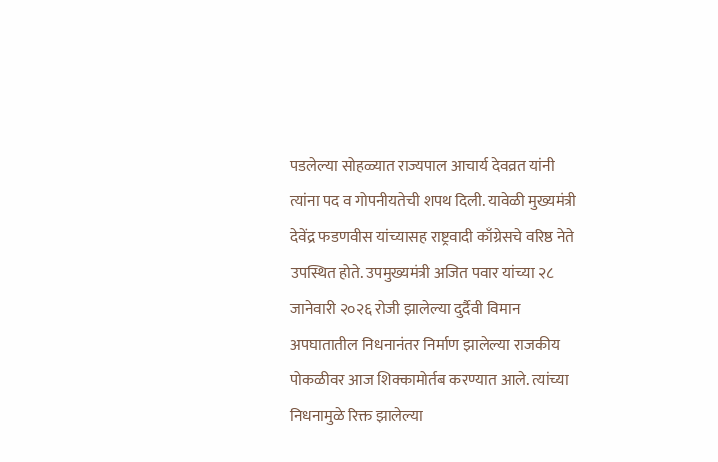पडलेल्या सोहळ्यात राज्यपाल आचार्य देवव्रत यांनी त्यांना पद व गोपनीयतेची शपथ दिली. यावेळी मुख्यमंत्री देवेंद्र फडणवीस यांच्यासह राष्ट्रवादी काँग्रेसचे वरिष्ठ नेते उपस्थित होते. उपमुख्यमंत्री अजित पवार यांच्या २८ जानेवारी २०२६ रोजी झालेल्या दुर्दैवी विमान अपघातातील निधनानंतर निर्माण झालेल्या राजकीय पोकळीवर आज शिक्कामोर्तब करण्यात आले. त्यांच्या निधनामुळे रिक्त झालेल्या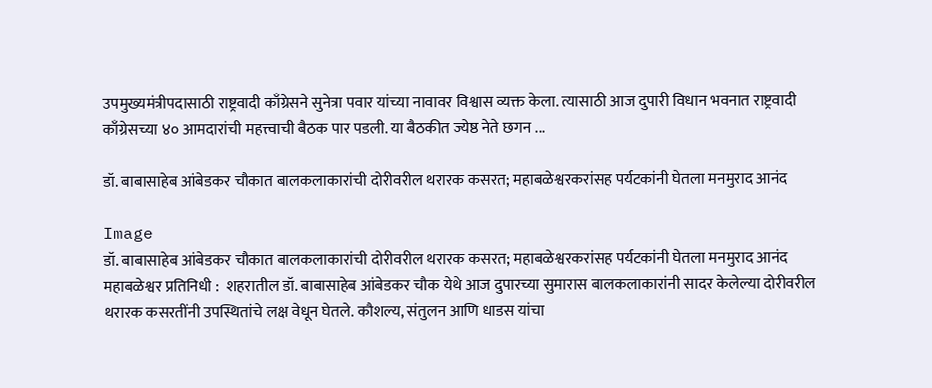उपमुख्यमंत्रीपदासाठी राष्ट्रवादी काँग्रेसने सुनेत्रा पवार यांच्या नावावर विश्वास व्यक्त केला. त्यासाठी आज दुपारी विधान भवनात राष्ट्रवादी काँग्रेसच्या ४० आमदारांची महत्त्वाची बैठक पार पडली. या बैठकीत ज्येष्ठ नेते छगन ...

डॉ. बाबासाहेब आंबेडकर चौकात बालकलाकारांची दोरीवरील थरारक कसरत; महाबळेश्वरकरांसह पर्यटकांनी घेतला मनमुराद आनंद

Image
डॉ. बाबासाहेब आंबेडकर चौकात बालकलाकारांची दोरीवरील थरारक कसरत; महाबळेश्वरकरांसह पर्यटकांनी घेतला मनमुराद आनंद महाबळेश्वर प्रतिनिधी :  शहरातील डॉ. बाबासाहेब आंबेडकर चौक येथे आज दुपारच्या सुमारास बालकलाकारांनी सादर केलेल्या दोरीवरील थरारक कसरतींनी उपस्थितांचे लक्ष वेधून घेतले. कौशल्य, संतुलन आणि धाडस यांचा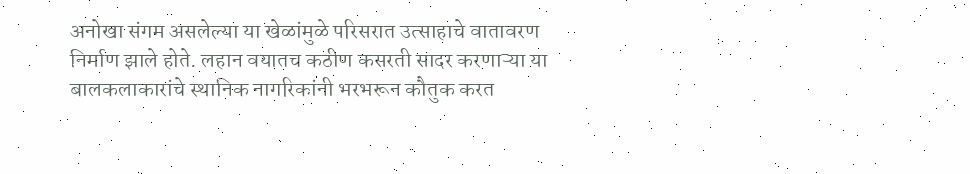अनोखा संगम असलेल्या या खेळांमुळे परिसरात उत्साहाचे वातावरण निर्माण झाले होते. लहान वयातच कठीण कसरती सादर करणाऱ्या या बालकलाकारांचे स्थानिक नागरिकांनी भरभरून कौतुक करत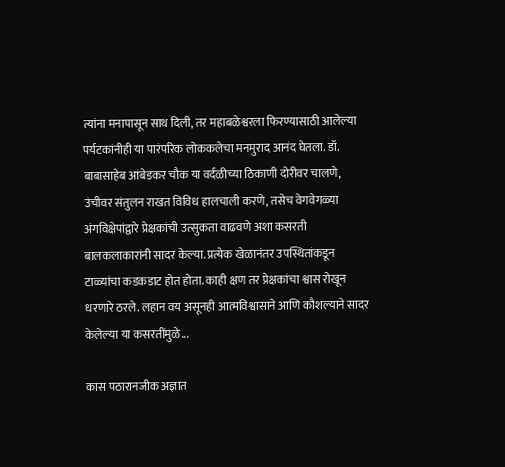त्यांना मनापासून साथ दिली, तर महाबळेश्वरला फिरण्यासाठी आलेल्या पर्यटकांनीही या पारंपरिक लोककलेचा मनमुराद आनंद घेतला. डॉ. बाबासाहेब आंबेडकर चौक या वर्दळीच्या ठिकाणी दोरीवर चालणे, उंचीवर संतुलन राखत विविध हालचाली करणे, तसेच वेगवेगळ्या अंगविक्षेपांद्वारे प्रेक्षकांची उत्सुकता वाढवणे अशा कसरती बालकलाकारांनी सादर केल्या. प्रत्येक खेळानंतर उपस्थितांकडून टाळ्यांचा कडकडाट होत होता. काही क्षण तर प्रेक्षकांचा श्वास रोखून धरणारे ठरले. लहान वय असूनही आत्मविश्वासाने आणि कौशल्याने सादर केलेल्या या कसरतींमुळे...

कास पठारानजीक अज्ञात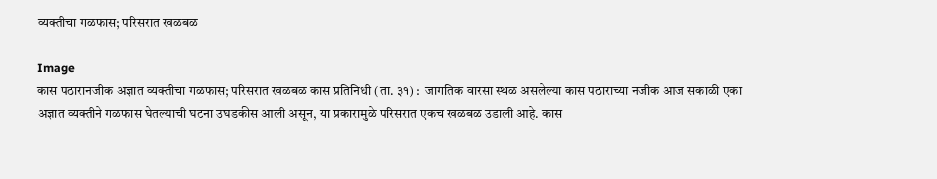व्यक्तीचा गळफास; परिसरात खळबळ

Image
कास पठारानजीक अज्ञात व्यक्तीचा गळफास; परिसरात खळबळ कास प्रतिनिधी (ता. ३१) :  जागतिक वारसा स्थळ असलेल्या कास पठाराच्या नजीक आज सकाळी एका अज्ञात व्यक्तीने गळफास घेतल्याची घटना उघडकीस आली असून, या प्रकारामुळे परिसरात एकच खळबळ उडाली आहे. कास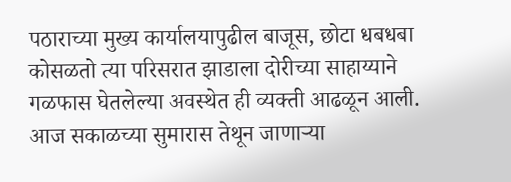पठाराच्या मुख्य कार्यालयापुढील बाजूस, छोटा धबधबा कोसळतो त्या परिसरात झाडाला दोरीच्या साहाय्याने गळफास घेतलेल्या अवस्थेत ही व्यक्ती आढळून आली. आज सकाळच्या सुमारास तेथून जाणाऱ्या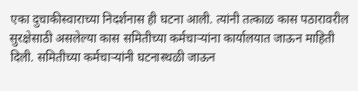एका दुचाकीस्वाराच्या निदर्शनास ही घटना आली. त्यांनी तत्काळ कास पठारावरील सुरक्षेसाठी असलेल्या कास समितीच्या कर्मचाऱ्यांना कार्यालयात जाऊन माहिती दिली. समितीच्या कर्मचाऱ्यांनी घटनास्थळी जाऊन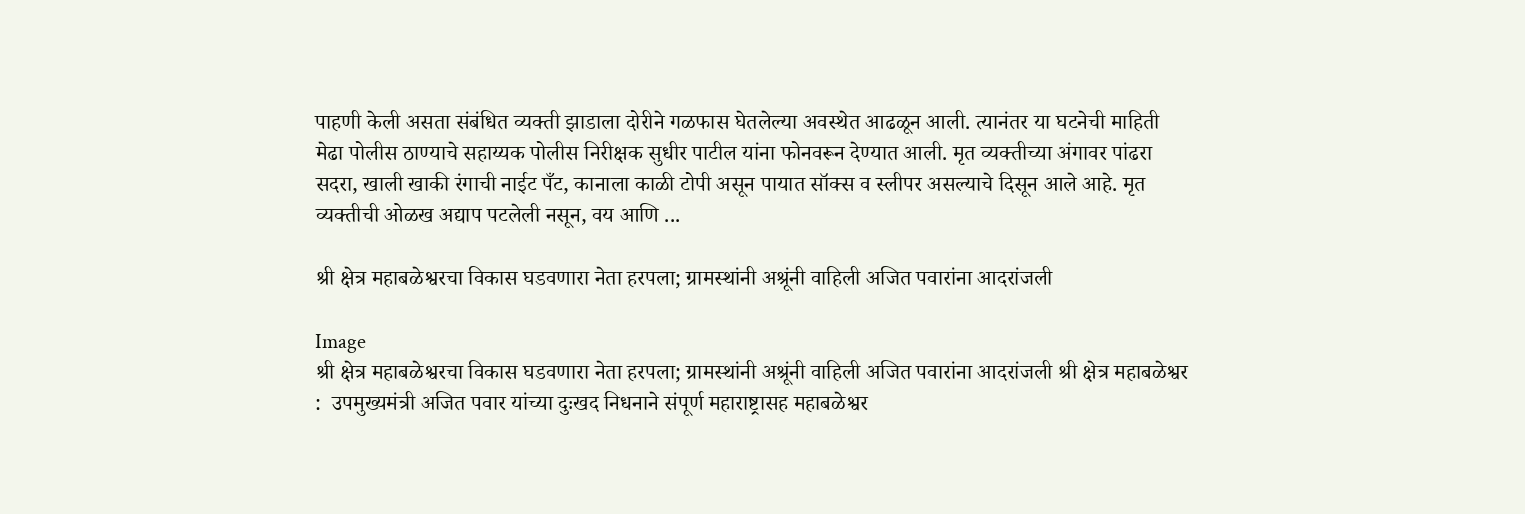पाहणी केली असता संबंधित व्यक्ती झाडाला दोरीने गळफास घेतलेल्या अवस्थेत आढळून आली. त्यानंतर या घटनेची माहिती मेढा पोलीस ठाण्याचे सहाय्यक पोलीस निरीक्षक सुधीर पाटील यांना फोनवरून देण्यात आली. मृत व्यक्तीच्या अंगावर पांढरा सदरा, खाली खाकी रंगाची नाईट पँट, कानाला काळी टोपी असून पायात सॉक्स व स्लीपर असल्याचे दिसून आले आहे. मृत व्यक्तीची ओळख अद्याप पटलेली नसून, वय आणि ...

श्री क्षेत्र महाबळेश्वरचा विकास घडवणारा नेता हरपला; ग्रामस्थांनी अश्रूंनी वाहिली अजित पवारांना आदरांजली

Image
श्री क्षेत्र महाबळेश्वरचा विकास घडवणारा नेता हरपला; ग्रामस्थांनी अश्रूंनी वाहिली अजित पवारांना आदरांजली श्री क्षेत्र महाबळेश्वर :  उपमुख्यमंत्री अजित पवार यांच्या दुःखद निधनाने संपूर्ण महाराष्ट्रासह महाबळेश्वर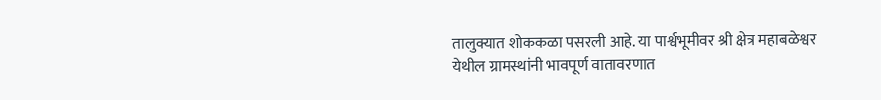तालुक्यात शोककळा पसरली आहे. या पार्श्वभूमीवर श्री क्षेत्र महाबळेश्वर येथील ग्रामस्थांनी भावपूर्ण वातावरणात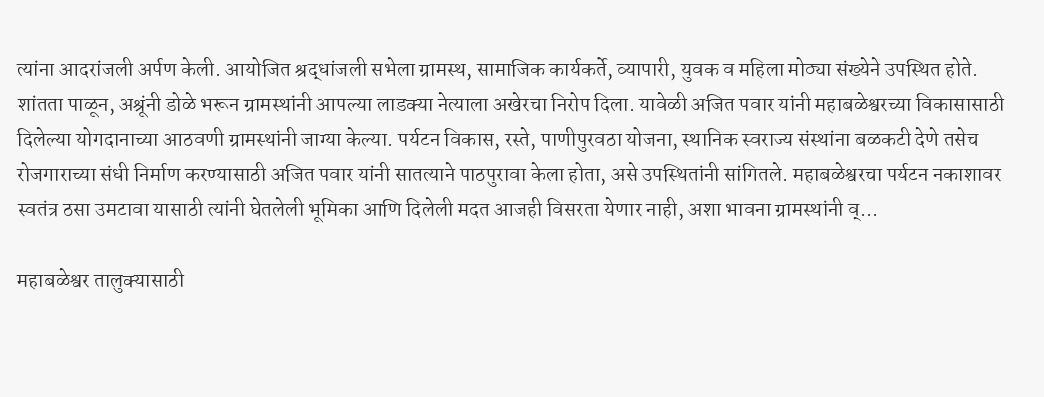त्यांना आदरांजली अर्पण केली. आयोजित श्रद्धांजली सभेला ग्रामस्थ, सामाजिक कार्यकर्ते, व्यापारी, युवक व महिला मोठ्या संख्येने उपस्थित होते. शांतता पाळून, अश्रूंनी डोळे भरून ग्रामस्थांनी आपल्या लाडक्या नेत्याला अखेरचा निरोप दिला. यावेळी अजित पवार यांनी महाबळेश्वरच्या विकासासाठी दिलेल्या योगदानाच्या आठवणी ग्रामस्थांनी जाग्या केल्या. पर्यटन विकास, रस्ते, पाणीपुरवठा योजना, स्थानिक स्वराज्य संस्थांना बळकटी देणे तसेच रोजगाराच्या संधी निर्माण करण्यासाठी अजित पवार यांनी सातत्याने पाठपुरावा केला होता, असे उपस्थितांनी सांगितले. महाबळेश्वरचा पर्यटन नकाशावर स्वतंत्र ठसा उमटावा यासाठी त्यांनी घेतलेली भूमिका आणि दिलेली मदत आजही विसरता येणार नाही, अशा भावना ग्रामस्थांनी व्...

महाबळेश्वर तालुक्यासाठी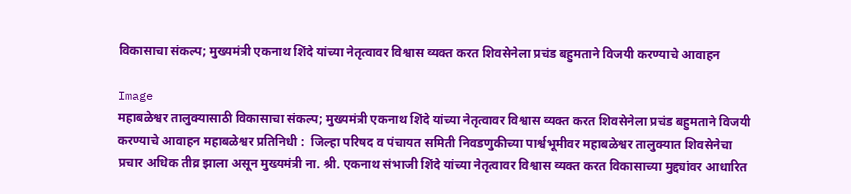विकासाचा संकल्प; मुख्यमंत्री एकनाथ शिंदे यांच्या नेतृत्वावर विश्वास व्यक्त करत शिवसेनेला प्रचंड बहुमताने विजयी करण्याचे आवाहन

Image
महाबळेश्वर तालुक्यासाठी विकासाचा संकल्प; मुख्यमंत्री एकनाथ शिंदे यांच्या नेतृत्वावर विश्वास व्यक्त करत शिवसेनेला प्रचंड बहुमताने विजयी करण्याचे आवाहन महाबळेश्वर प्रतिनिधी :  जिल्हा परिषद व पंचायत समिती निवडणुकीच्या पार्श्वभूमीवर महाबळेश्वर तालुक्यात शिवसेनेचा प्रचार अधिक तीव्र झाला असून मुख्यमंत्री ना. श्री. एकनाथ संभाजी शिंदे यांच्या नेतृत्वावर विश्वास व्यक्त करत विकासाच्या मुद्द्यांवर आधारित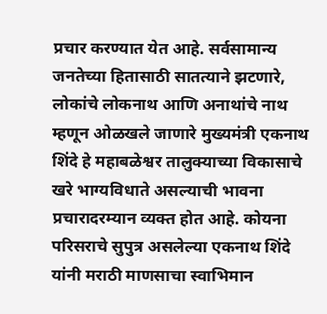प्रचार करण्यात येत आहे. सर्वसामान्य जनतेच्या हितासाठी सातत्याने झटणारे, लोकांचे लोकनाथ आणि अनाथांचे नाथ म्हणून ओळखले जाणारे मुख्यमंत्री एकनाथ शिंदे हे महाबळेश्वर तालुक्याच्या विकासाचे खरे भाग्यविधाते असल्याची भावना प्रचारादरम्यान व्यक्त होत आहे. कोयना परिसराचे सुपुत्र असलेल्या एकनाथ शिंदे यांनी मराठी माणसाचा स्वाभिमान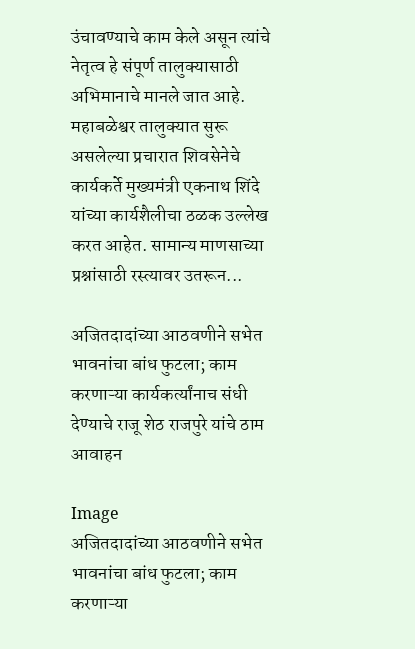उंचावण्याचे काम केले असून त्यांचे नेतृत्व हे संपूर्ण तालुक्यासाठी अभिमानाचे मानले जात आहे. महाबळेश्वर तालुक्यात सुरू असलेल्या प्रचारात शिवसेनेचे कार्यकर्ते मुख्यमंत्री एकनाथ शिंदे यांच्या कार्यशैलीचा ठळक उल्लेख करत आहेत. सामान्य माणसाच्या प्रश्नांसाठी रस्त्यावर उतरून...

अजितदादांच्या आठवणीने सभेत भावनांचा बांध फुटला; काम करणाऱ्या कार्यकर्त्यांनाच संधी देण्याचे राजू शेठ राजपुरे यांचे ठाम आवाहन

Image
अजितदादांच्या आठवणीने सभेत भावनांचा बांध फुटला; काम करणाऱ्या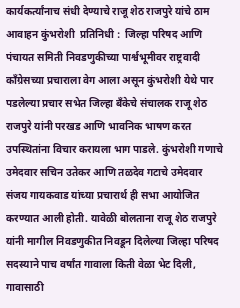कार्यकर्त्यांनाच संधी देण्याचे राजू शेठ राजपुरे यांचे ठाम आवाहन कुंभरोशी  प्रतिनिधी :  जिल्हा परिषद आणि पंचायत समिती निवडणुकीच्या पार्श्वभूमीवर राष्ट्रवादी काँग्रेसच्या प्रचाराला वेग आला असून कुंभरोशी येथे पार पडलेल्या प्रचार सभेत जिल्हा बँकेचे संचालक राजू शेठ राजपुरे यांनी परखड आणि भावनिक भाषण करत उपस्थितांना विचार करायला भाग पाडले. कुंभरोशी गणाचे उमेदवार सचिन उतेकर आणि तळदेव गटाचे उमेदवार संजय गायकवाड यांच्या प्रचारार्थ ही सभा आयोजित करण्यात आली होती. यावेळी बोलताना राजू शेठ राजपुरे यांनी मागील निवडणुकीत निवडून दिलेल्या जिल्हा परिषद सदस्याने पाच वर्षांत गावाला किती वेळा भेट दिली, गावासाठी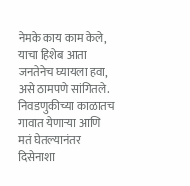नेमके काय काम केले, याचा हिशेब आता जनतेनेच घ्यायला हवा, असे ठामपणे सांगितले. निवडणुकीच्या काळातच गावात येणाऱ्या आणि मतं घेतल्यानंतर दिसेनाशा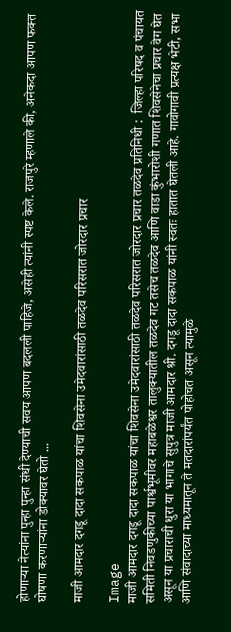होणाऱ्या नेत्यांना पुन्हा पुन्हा संधी देण्याची सवय आपण बदलली पाहिजे, असेही त्यांनी स्पष्ट केले. राजपुरे म्हणाले की, अनेकदा आपण फक्त घोषणा करणाऱ्यांना डोक्यावर घेतो ...

माजी आमदार दगडू दादा सकपाळ यांचा शिवसेना उमेदवारांसाठी तळदेव परिसरात जोरदार प्रचार

Image
माजी आमदार दगडू दादा सकपाळ यांचा शिवसेना उमेदवारांसाठी तळदेव परिसरात जोरदार प्रचार तळदेव प्रतिनिधी :  जिल्हा परिषद व पंचायत समिती निवडणुकीच्या पार्श्वभूमीवर महाबळेश्वर तालुक्यातील तळदेव गट तसेच तळदेव आणि वाडा कुंभारोशी गणात शिवसेनेचा प्रचार वेग घेत असून या प्रचाराची धुरा या भागाचे सुपुत्र माजी आमदार श्री. दगडू दादा सकपाळ यांनी स्वतः हातात घेतली आहे. गावोगावी प्रत्यक्ष भेटी, सभा आणि संवादाच्या माध्यमातून ते मतदारांपर्यंत पोहोचत असून त्यामुळे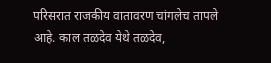परिसरात राजकीय वातावरण चांगलेच तापले आहे. काल तळदेव येथे तळदेव,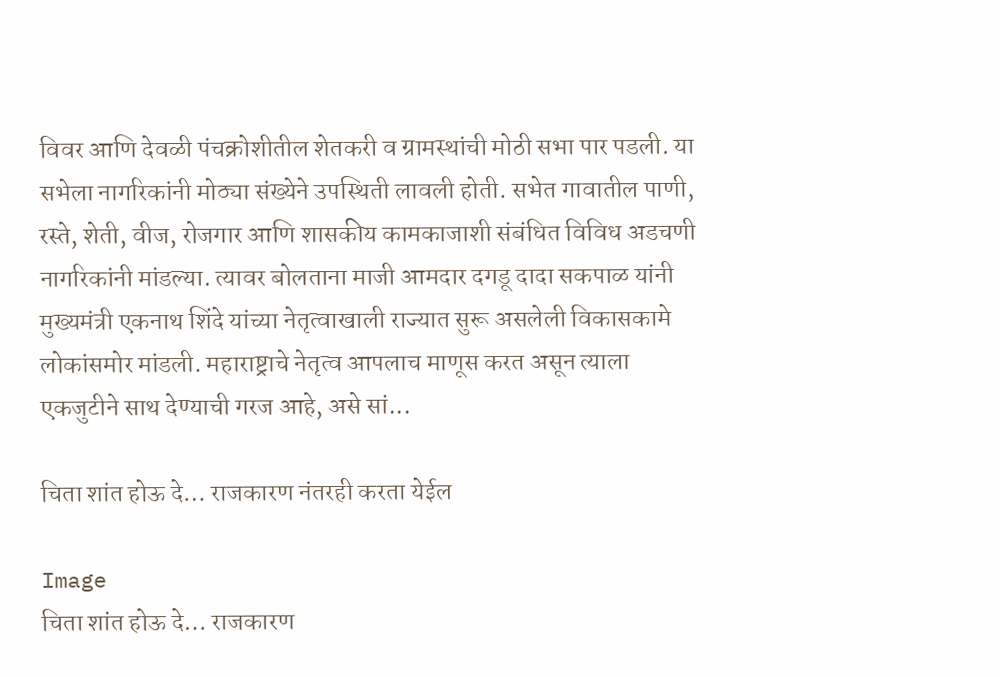विवर आणि देवळी पंचक्रोशीतील शेतकरी व ग्रामस्थांची मोठी सभा पार पडली. या सभेला नागरिकांनी मोठ्या संख्येने उपस्थिती लावली होती. सभेत गावातील पाणी, रस्ते, शेती, वीज, रोजगार आणि शासकीय कामकाजाशी संबंधित विविध अडचणी नागरिकांनी मांडल्या. त्यावर बोलताना माजी आमदार दगडू दादा सकपाळ यांनी मुख्यमंत्री एकनाथ शिंदे यांच्या नेतृत्वाखाली राज्यात सुरू असलेली विकासकामे लोकांसमोर मांडली. महाराष्ट्राचे नेतृत्व आपलाच माणूस करत असून त्याला एकजुटीने साथ देण्याची गरज आहे, असे सां...

चिता शांत होऊ दे… राजकारण नंतरही करता येईल

Image
चिता शांत होऊ दे… राजकारण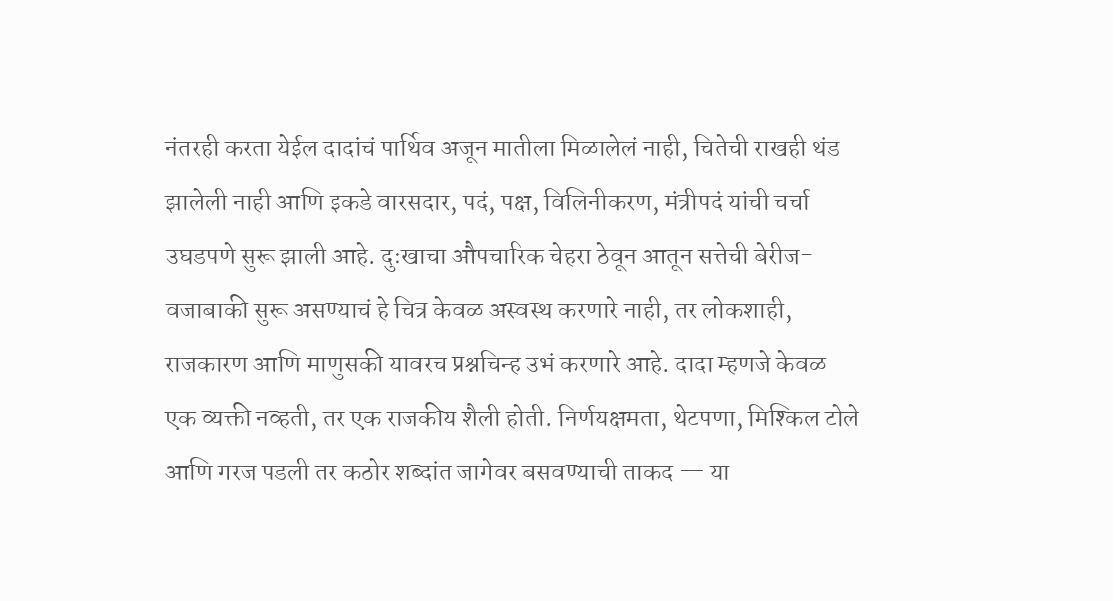नंतरही करता येईल दादांचं पार्थिव अजून मातीला मिळालेलं नाही, चितेची राखही थंड झालेली नाही आणि इकडे वारसदार, पदं, पक्ष, विलिनीकरण, मंत्रीपदं यांची चर्चा उघडपणे सुरू झाली आहे. दुःखाचा औपचारिक चेहरा ठेवून आतून सत्तेची बेरीज-वजाबाकी सुरू असण्याचं हे चित्र केवळ अस्वस्थ करणारे नाही, तर लोकशाही, राजकारण आणि माणुसकी यावरच प्रश्नचिन्ह उभं करणारे आहे. दादा म्हणजे केवळ एक व्यक्ती नव्हती, तर एक राजकीय शैली होती. निर्णयक्षमता, थेटपणा, मिश्किल टोले आणि गरज पडली तर कठोर शब्दांत जागेवर बसवण्याची ताकद — या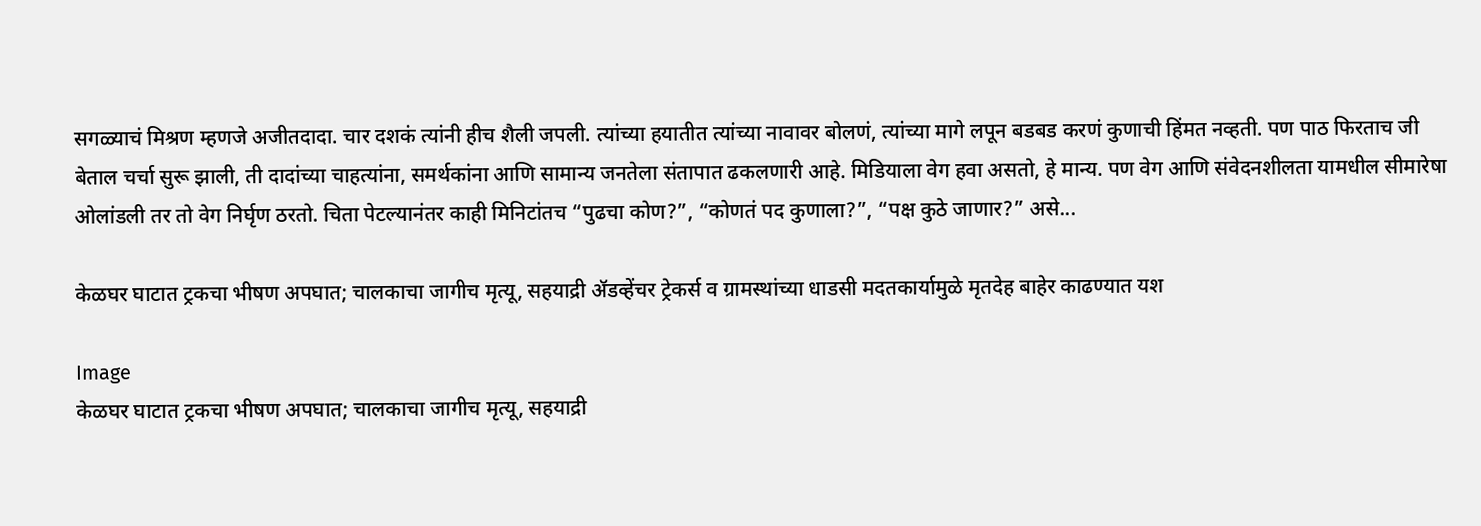सगळ्याचं मिश्रण म्हणजे अजीतदादा. चार दशकं त्यांनी हीच शैली जपली. त्यांच्या हयातीत त्यांच्या नावावर बोलणं, त्यांच्या मागे लपून बडबड करणं कुणाची हिंमत नव्हती. पण पाठ फिरताच जी बेताल चर्चा सुरू झाली, ती दादांच्या चाहत्यांना, समर्थकांना आणि सामान्य जनतेला संतापात ढकलणारी आहे. मिडियाला वेग हवा असतो, हे मान्य. पण वेग आणि संवेदनशीलता यामधील सीमारेषा ओलांडली तर तो वेग निर्घृण ठरतो. चिता पेटल्यानंतर काही मिनिटांतच “पुढचा कोण?”, “कोणतं पद कुणाला?”, “पक्ष कुठे जाणार?” असे...

केळघर घाटात ट्रकचा भीषण अपघात; चालकाचा जागीच मृत्यू, सहयाद्री ॲडव्हेंचर ट्रेकर्स व ग्रामस्थांच्या धाडसी मदतकार्यामुळे मृतदेह बाहेर काढण्यात यश

Image
केळघर घाटात ट्रकचा भीषण अपघात; चालकाचा जागीच मृत्यू, सहयाद्री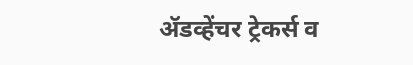ॲडव्हेंचर ट्रेकर्स व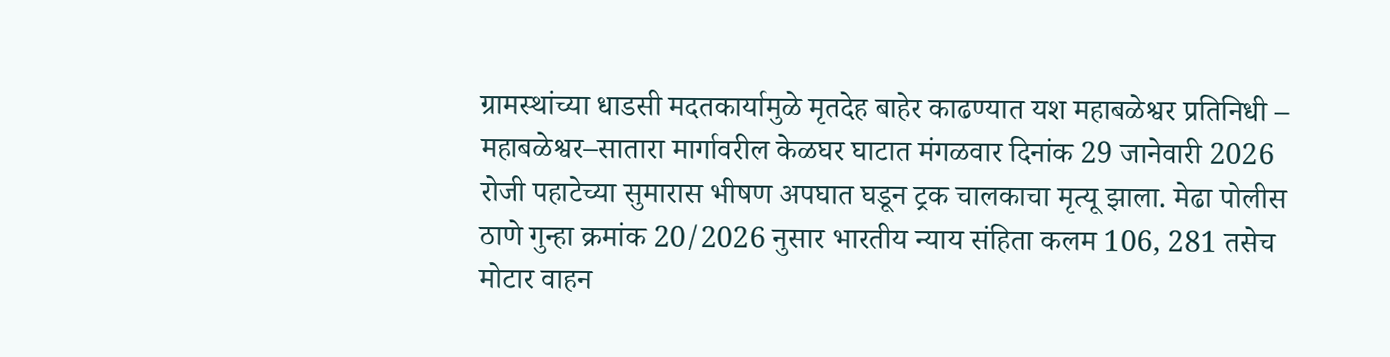ग्रामस्थांच्या धाडसी मदतकार्यामुळे मृतदेह बाहेर काढण्यात यश महाबळेश्वर प्रतिनिधी – महाबळेश्वर–सातारा मार्गावरील केळघर घाटात मंगळवार दिनांक 29 जानेवारी 2026 रोजी पहाटेच्या सुमारास भीषण अपघात घडून ट्रक चालकाचा मृत्यू झाला. मेढा पोलीस ठाणे गुन्हा क्रमांक 20/2026 नुसार भारतीय न्याय संहिता कलम 106, 281 तसेच मोटार वाहन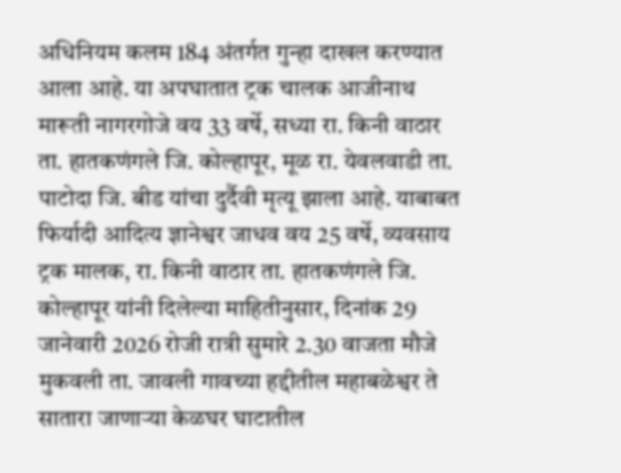अधिनियम कलम 184 अंतर्गत गुन्हा दाखल करण्यात आला आहे. या अपघातात ट्रक चालक आजीनाथ मारूती नागरगोजे वय 33 वर्षे, सध्या रा. किनी वाठार ता. हातकणंगले जि. कोल्हापूर, मूळ रा. येवलवाडी ता. पाटोदा जि. बीड यांचा दुर्दैवी मृत्यू झाला आहे. याबाबत फिर्यादी आदित्य ज्ञानेश्वर जाधव वय 25 वर्षे, व्यवसाय ट्रक मालक, रा. किनी वाठार ता. हातकणंगले जि. कोल्हापूर यांनी दिलेल्या माहितीनुसार, दिनांक 29 जानेवारी 2026 रोजी रात्री सुमारे 2.30 वाजता मौजे मुकवली ता. जावली गावच्या हद्दीतील महाबळेश्वर ते सातारा जाणाऱ्या केळघर घाटातील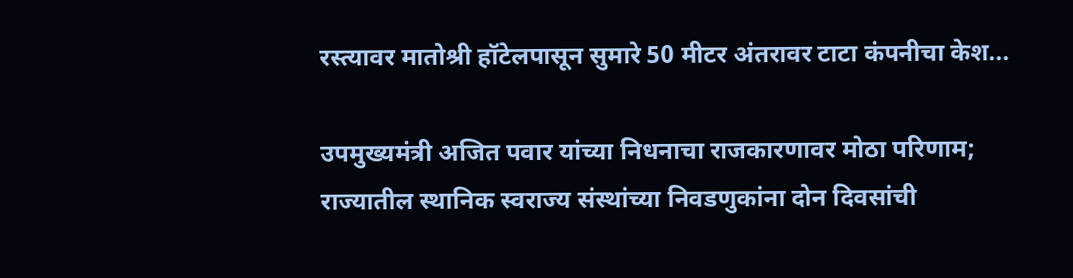रस्त्यावर मातोश्री हॉटेलपासून सुमारे 50 मीटर अंतरावर टाटा कंपनीचा केश...

उपमुख्यमंत्री अजित पवार यांच्या निधनाचा राजकारणावर मोठा परिणाम; राज्यातील स्थानिक स्वराज्य संस्थांच्या निवडणुकांना दोन दिवसांची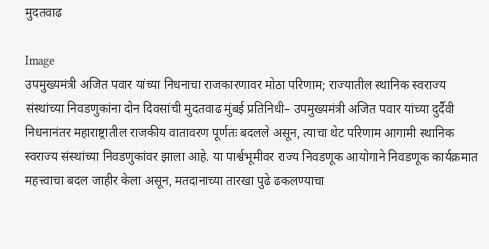मुदतवाढ

Image
उपमुख्यमंत्री अजित पवार यांच्या निधनाचा राजकारणावर मोठा परिणाम; राज्यातील स्थानिक स्वराज्य संस्थांच्या निवडणुकांना दोन दिवसांची मुदतवाढ मुंबई प्रतिनिधी– उपमुख्यमंत्री अजित पवार यांच्या दुर्दैवी निधनानंतर महाराष्ट्रातील राजकीय वातावरण पूर्णतः बदलले असून, त्याचा थेट परिणाम आगामी स्थानिक स्वराज्य संस्थांच्या निवडणुकांवर झाला आहे. या पार्श्वभूमीवर राज्य निवडणूक आयोगाने निवडणूक कार्यक्रमात महत्त्वाचा बदल जाहीर केला असून, मतदानाच्या तारखा पुढे ढकलण्याचा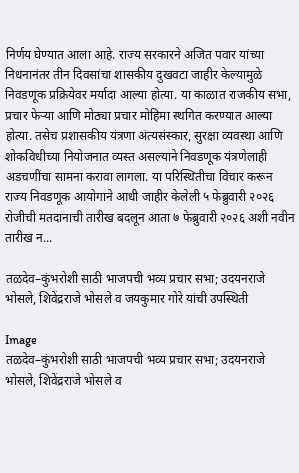निर्णय घेण्यात आला आहे. राज्य सरकारने अजित पवार यांच्या निधनानंतर तीन दिवसांचा शासकीय दुखवटा जाहीर केल्यामुळे निवडणूक प्रक्रियेवर मर्यादा आल्या होत्या. या काळात राजकीय सभा, प्रचार फेऱ्या आणि मोठ्या प्रचार मोहिमा स्थगित करण्यात आल्या होत्या. तसेच प्रशासकीय यंत्रणा अंत्यसंस्कार, सुरक्षा व्यवस्था आणि शोकविधीच्या नियोजनात व्यस्त असल्याने निवडणूक यंत्रणेलाही अडचणींचा सामना करावा लागला. या परिस्थितीचा विचार करून राज्य निवडणूक आयोगाने आधी जाहीर केलेली ५ फेब्रुवारी २०२६ रोजीची मतदानाची तारीख बदलून आता ७ फेब्रुवारी २०२६ अशी नवीन तारीख न...

तळदेव–कुंभरोशी साठी भाजपची भव्य प्रचार सभा; उदयनराजे भोसले, शिवेंद्रराजे भोसले व जयकुमार गोरे यांची उपस्थिती

Image
तळदेव–कुंभरोशी साठी भाजपची भव्य प्रचार सभा; उदयनराजे भोसले, शिवेंद्रराजे भोसले व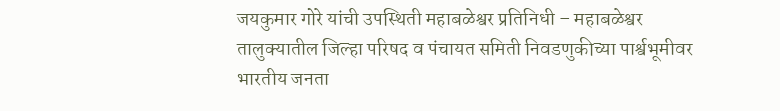जयकुमार गोरे यांची उपस्थिती महाबळेश्वर प्रतिनिधी – महाबळेश्वर तालुक्यातील जिल्हा परिषद व पंचायत समिती निवडणुकीच्या पार्श्वभूमीवर भारतीय जनता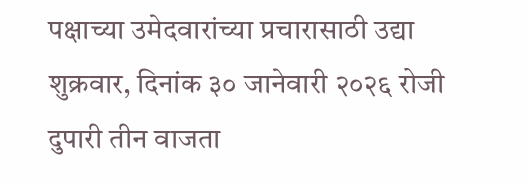पक्षाच्या उमेदवारांच्या प्रचारासाठी उद्या शुक्रवार, दिनांक ३० जानेवारी २०२६ रोजी दुपारी तीन वाजता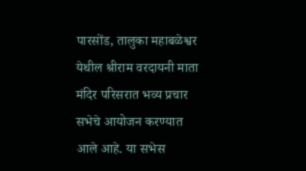पारसोंड, तालुका महाबळेश्वर येथील श्रीराम वरदायनी माता मंदिर परिसरात भव्य प्रचार सभेचे आयोजन करण्यात आले आहे. या सभेस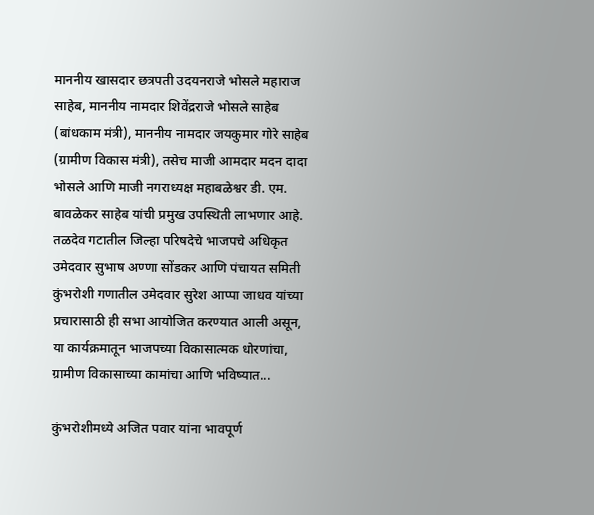माननीय खासदार छत्रपती उदयनराजे भोसले महाराज साहेब, माननीय नामदार शिवेंद्रराजे भोसले साहेब (बांधकाम मंत्री), माननीय नामदार जयकुमार गोरे साहेब (ग्रामीण विकास मंत्री), तसेच माजी आमदार मदन दादा भोसले आणि माजी नगराध्यक्ष महाबळेश्वर डी. एम. बावळेकर साहेब यांची प्रमुख उपस्थिती लाभणार आहे. तळदेव गटातील जिल्हा परिषदेचे भाजपचे अधिकृत उमेदवार सुभाष अण्णा सोंडकर आणि पंचायत समिती कुंभरोशी गणातील उमेदवार सुरेश आप्पा जाधव यांच्या प्रचारासाठी ही सभा आयोजित करण्यात आली असून, या कार्यक्रमातून भाजपच्या विकासात्मक धोरणांचा, ग्रामीण विकासाच्या कामांचा आणि भविष्यात...

कुंभरोशीमध्ये अजित पवार यांना भावपूर्ण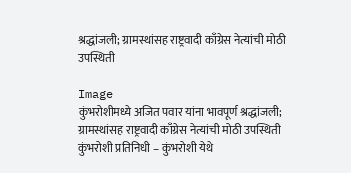श्रद्धांजली; ग्रामस्थांसह राष्ट्रवादी काँग्रेस नेत्यांची मोठी उपस्थिती

Image
कुंभरोशीमध्ये अजित पवार यांना भावपूर्ण श्रद्धांजली; ग्रामस्थांसह राष्ट्रवादी काँग्रेस नेत्यांची मोठी उपस्थिती कुंभरोशी प्रतिनिधी – कुंभरोशी येथे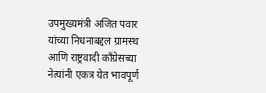उपमुख्यमंत्री अजित पवार यांच्या निधनाबद्दल ग्रामस्थ आणि राष्ट्रवादी काँग्रेसच्या नेत्यांनी एकत्र येत भावपूर्ण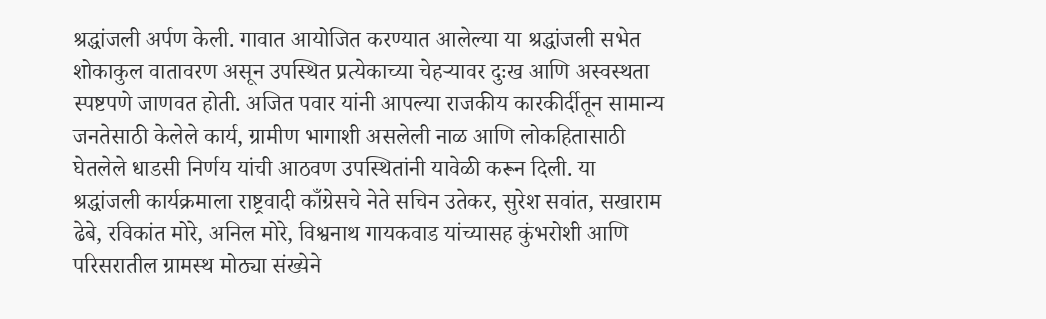श्रद्धांजली अर्पण केली. गावात आयोजित करण्यात आलेल्या या श्रद्धांजली सभेत शोकाकुल वातावरण असून उपस्थित प्रत्येकाच्या चेहऱ्यावर दुःख आणि अस्वस्थता स्पष्टपणे जाणवत होती. अजित पवार यांनी आपल्या राजकीय कारकीर्दीतून सामान्य जनतेसाठी केलेले कार्य, ग्रामीण भागाशी असलेली नाळ आणि लोकहितासाठी घेतलेले धाडसी निर्णय यांची आठवण उपस्थितांनी यावेळी करून दिली. या श्रद्धांजली कार्यक्रमाला राष्ट्रवादी काँग्रेसचे नेते सचिन उतेकर, सुरेश सवांत, सखाराम ढेबे, रविकांत मोरे, अनिल मोरे, विश्वनाथ गायकवाड यांच्यासह कुंभरोशी आणि परिसरातील ग्रामस्थ मोठ्या संख्येने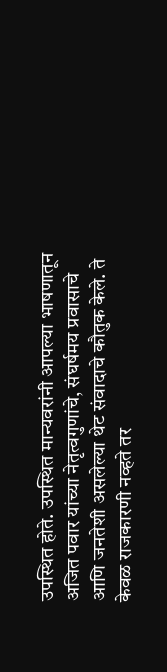उपस्थित होते. उपस्थित मान्यवरांनी आपल्या भाषणातून अजित पवार यांच्या नेतृत्वगुणांचे, संघर्षमय प्रवासाचे आणि जनतेशी असलेल्या थेट संवादाचे कौतुक केले. ते केवळ राजकारणी नव्हते तर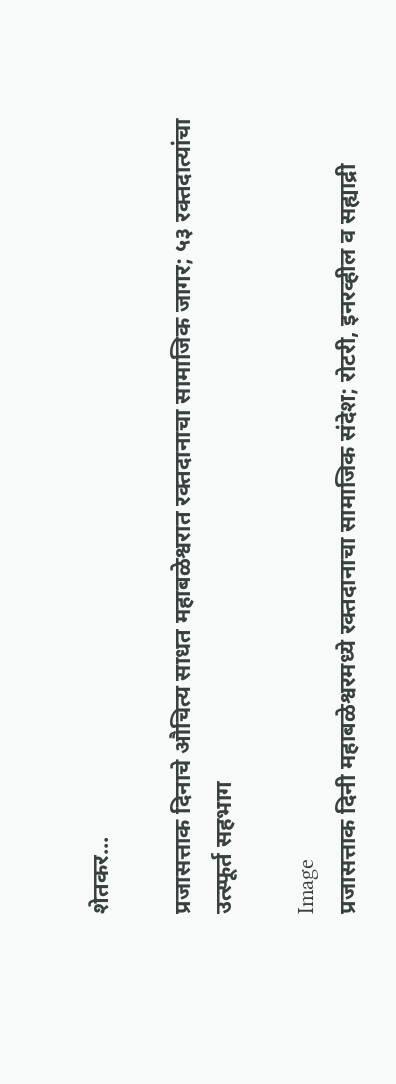शेतकर...

प्रजासत्ताक दिनाचे औचित्य साधत महाबळेश्वरात रक्तदानाचा सामाजिक जागर; ५३ रक्तदात्यांचा उत्स्फूर्त सहभाग

Image
प्रजासत्ताक दिनी महाबळेश्वरमध्ये रक्तदानाचा सामाजिक संदेश; रोटरी, इनरव्हील व सह्याद्री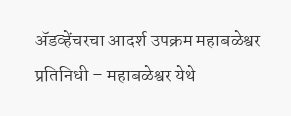अ‍ॅडव्हेंचरचा आदर्श उपक्रम महाबळेश्वर प्रतिनिधी – महाबळेश्वर येथे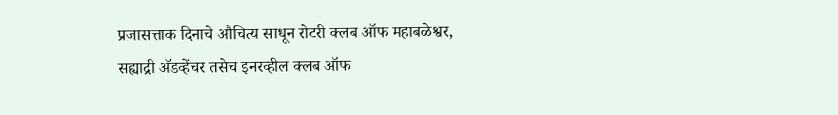प्रजासत्ताक दिनाचे औचित्य साधून रोटरी क्लब ऑफ महाबळेश्वर, सह्याद्री अ‍ॅडव्हेंचर तसेच इनरव्हील क्लब ऑफ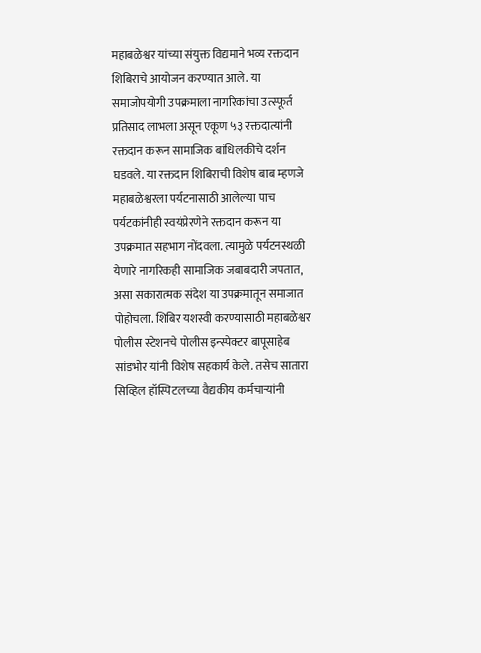महाबळेश्वर यांच्या संयुक्त विद्यमाने भव्य रक्तदान शिबिराचे आयोजन करण्यात आले. या समाजोपयोगी उपक्रमाला नागरिकांचा उत्स्फूर्त प्रतिसाद लाभला असून एकूण ५३ रक्तदात्यांनी रक्तदान करून सामाजिक बांधिलकीचे दर्शन घडवले. या रक्तदान शिबिराची विशेष बाब म्हणजे महाबळेश्वरला पर्यटनासाठी आलेल्या पाच पर्यटकांनीही स्वयंप्रेरणेने रक्तदान करून या उपक्रमात सहभाग नोंदवला. त्यामुळे पर्यटनस्थळी येणारे नागरिकही सामाजिक जबाबदारी जपतात, असा सकारात्मक संदेश या उपक्रमातून समाजात पोहोचला. शिबिर यशस्वी करण्यासाठी महाबळेश्वर पोलीस स्टेशनचे पोलीस इन्स्पेक्टर बापूसाहेब सांडभोर यांनी विशेष सहकार्य केले. तसेच सातारा सिव्हिल हॉस्पिटलच्या वैद्यकीय कर्मचाऱ्यांनी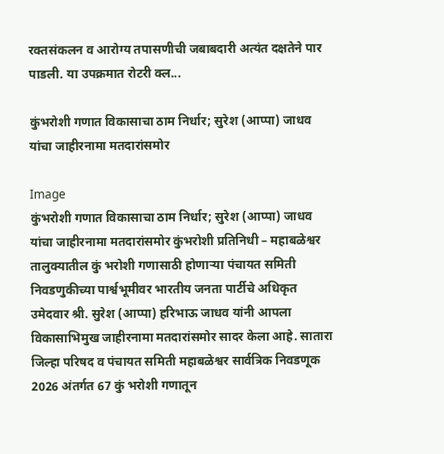रक्तसंकलन व आरोग्य तपासणीची जबाबदारी अत्यंत दक्षतेने पार पाडली. या उपक्रमात रोटरी क्ल...

कुंभरोशी गणात विकासाचा ठाम निर्धार; सुरेश (आप्पा) जाधव यांचा जाहीरनामा मतदारांसमोर

Image
कुंभरोशी गणात विकासाचा ठाम निर्धार; सुरेश (आप्पा) जाधव यांचा जाहीरनामा मतदारांसमोर कुंभरोशी प्रतिनिधी – महाबळेश्वर तालुक्यातील कुं भरोशी गणासाठी होणाऱ्या पंचायत समिती निवडणुकीच्या पार्श्वभूमीवर भारतीय जनता पार्टीचे अधिकृत उमेदवार श्री. सुरेश (आप्पा) हरिभाऊ जाधव यांनी आपला विकासाभिमुख जाहीरनामा मतदारांसमोर सादर केला आहे. सातारा जिल्हा परिषद व पंचायत समिती महाबळेश्वर सार्वत्रिक निवडणूक 2026 अंतर्गत 67 कुं भरोशी गणातून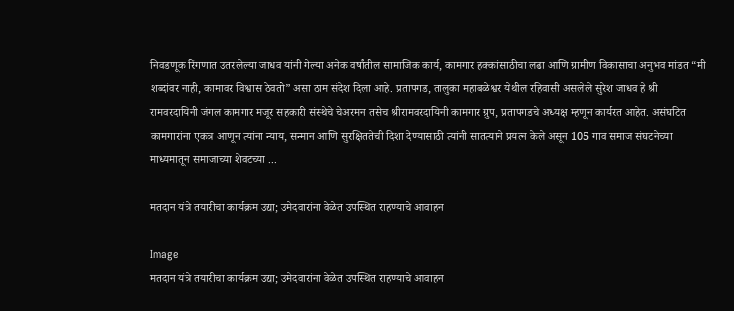निवडणूक रिंगणात उतरलेल्या जाधव यांनी गेल्या अनेक वर्षांतील सामाजिक कार्य, कामगार हक्कांसाठीचा लढा आणि ग्रामीण विकासाचा अनुभव मांडत “मी शब्दांवर नाही, कामावर विश्वास ठेवतो” असा ठाम संदेश दिला आहे. प्रतापगड, तालुका महाबळेश्वर येथील रहिवासी असलेले सुरेश जाधव हे श्री रामवरदायिनी जंगल कामगार मजूर सहकारी संस्थेचे चेअरमन तसेच श्रीरामवरदायिनी कामगार ग्रुप, प्रतापगडचे अध्यक्ष म्हणून कार्यरत आहेत. असंघटित कामगारांना एकत्र आणून त्यांना न्याय, सन्मान आणि सुरक्षिततेची दिशा देण्यासाठी त्यांनी सातत्याने प्रयत्न केले असून 105 गाव समाज संघटनेच्या माध्यमातून समाजाच्या शेवटच्या ...

मतदान यंत्रे तयारीचा कार्यक्रम उद्या; उमेदवारांना वेळेत उपस्थित राहण्याचे आवाहन

Image
मतदान यंत्रे तयारीचा कार्यक्रम उद्या; उमेदवारांना वेळेत उपस्थित राहण्याचे आवाहन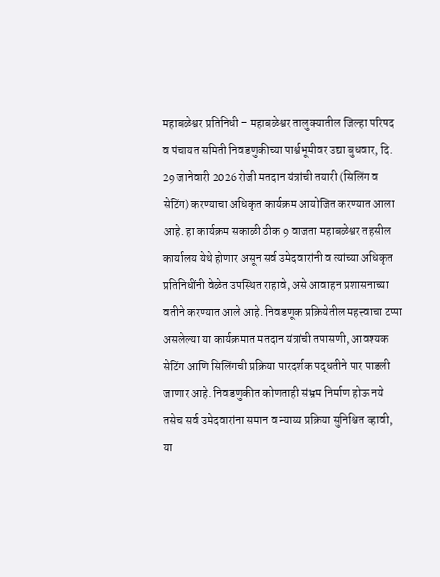महाबळेश्वर प्रतिनिधी – महाबळेश्वर तालुक्यातील जिल्हा परिषद व पंचायत समिती निवडणुकीच्या पार्श्वभूमीवर उद्या बुधवार, दि. 29 जानेवारी 2026 रोजी मतदान यंत्रांची तयारी (सिलिंग व सेटिंग) करण्याचा अधिकृत कार्यक्रम आयोजित करण्यात आला आहे. हा कार्यक्रम सकाळी ठीक 9 वाजता महाबळेश्वर तहसील कार्यालय येथे होणार असून सर्व उमेदवारांनी व त्यांच्या अधिकृत प्रतिनिधींनी वेळेत उपस्थित राहावे, असे आवाहन प्रशासनाच्या वतीने करण्यात आले आहे. निवडणूक प्रक्रियेतील महत्त्वाचा टप्पा असलेल्या या कार्यक्रमात मतदान यंत्रांची तपासणी, आवश्यक सेटिंग आणि सिलिंगची प्रक्रिया पारदर्शक पद्धतीने पार पाडली जाणार आहे. निवडणुकीत कोणताही संभ्रम निर्माण होऊ नये तसेच सर्व उमेदवारांना समान व न्याय्य प्रक्रिया सुनिश्चित व्हावी, या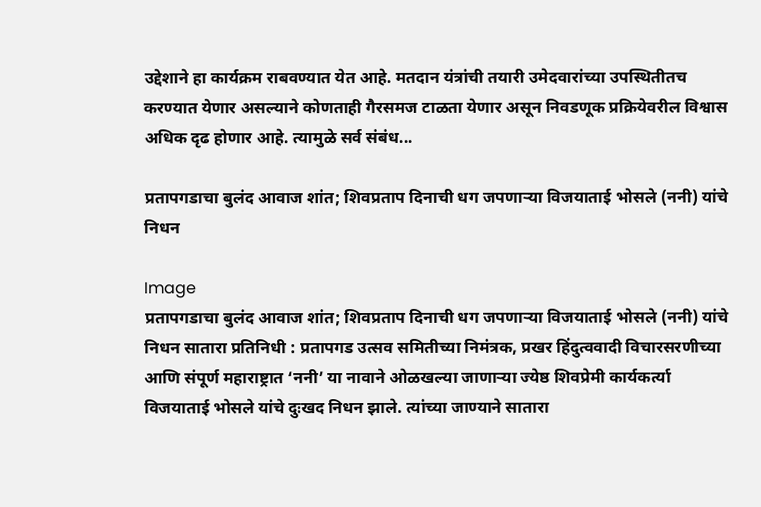उद्देशाने हा कार्यक्रम राबवण्यात येत आहे. मतदान यंत्रांची तयारी उमेदवारांच्या उपस्थितीतच करण्यात येणार असल्याने कोणताही गैरसमज टाळता येणार असून निवडणूक प्रक्रियेवरील विश्वास अधिक दृढ होणार आहे. त्यामुळे सर्व संबंध...

प्रतापगडाचा बुलंद आवाज शांत; शिवप्रताप दिनाची धग जपणाऱ्या विजयाताई भोसले (ननी) यांचे निधन

Image
प्रतापगडाचा बुलंद आवाज शांत; शिवप्रताप दिनाची धग जपणाऱ्या विजयाताई भोसले (ननी) यांचे निधन सातारा प्रतिनिधी : प्रतापगड उत्सव समितीच्या निमंत्रक, प्रखर हिंदुत्ववादी विचारसरणीच्या आणि संपूर्ण महाराष्ट्रात ‘ननी’ या नावाने ओळखल्या जाणाऱ्या ज्येष्ठ शिवप्रेमी कार्यकर्त्या विजयाताई भोसले यांचे दुःखद निधन झाले. त्यांच्या जाण्याने सातारा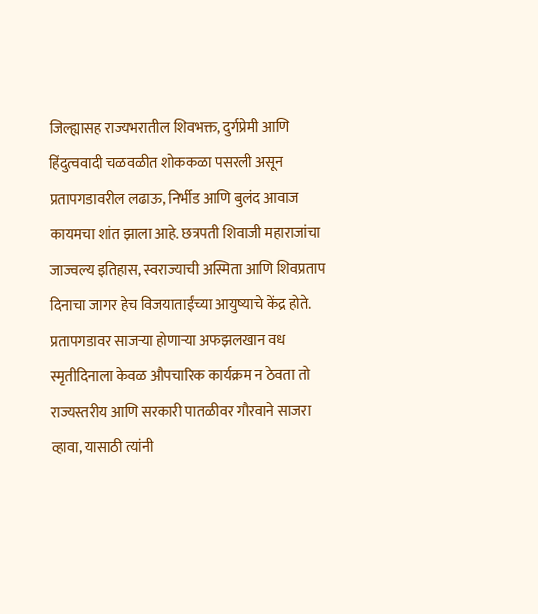जिल्ह्यासह राज्यभरातील शिवभक्त, दुर्गप्रेमी आणि हिंदुत्ववादी चळवळीत शोककळा पसरली असून प्रतापगडावरील लढाऊ, निर्भीड आणि बुलंद आवाज कायमचा शांत झाला आहे. छत्रपती शिवाजी महाराजांचा जाज्वल्य इतिहास, स्वराज्याची अस्मिता आणि शिवप्रताप दिनाचा जागर हेच विजयाताईंच्या आयुष्याचे केंद्र होते. प्रतापगडावर साजऱ्या होणाऱ्या अफझलखान वध स्मृतीदिनाला केवळ औपचारिक कार्यक्रम न ठेवता तो राज्यस्तरीय आणि सरकारी पातळीवर गौरवाने साजरा व्हावा, यासाठी त्यांनी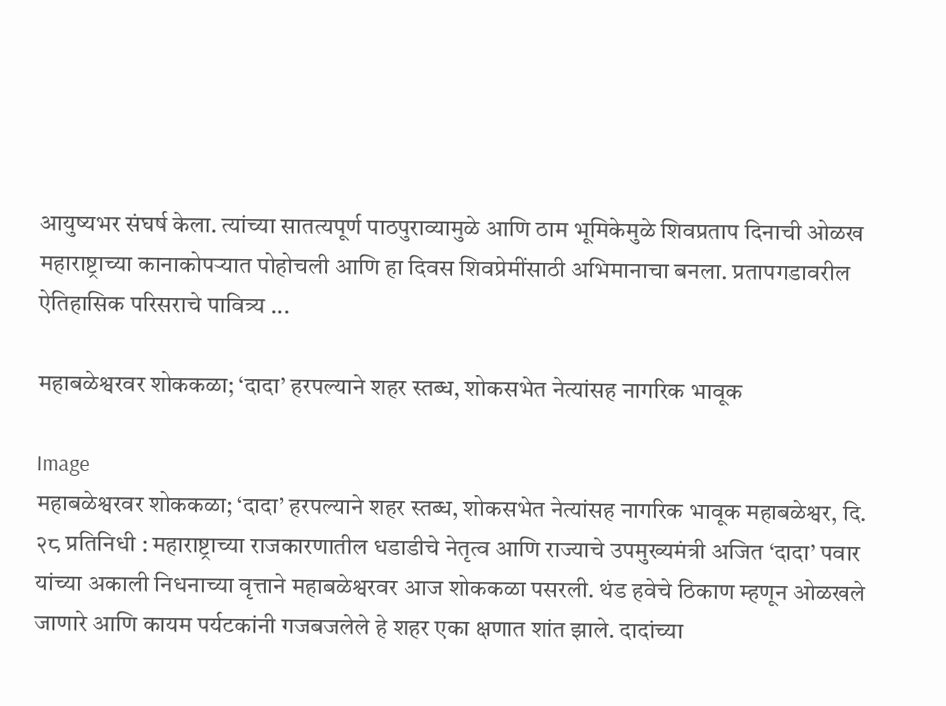आयुष्यभर संघर्ष केला. त्यांच्या सातत्यपूर्ण पाठपुराव्यामुळे आणि ठाम भूमिकेमुळे शिवप्रताप दिनाची ओळख महाराष्ट्राच्या कानाकोपऱ्यात पोहोचली आणि हा दिवस शिवप्रेमींसाठी अभिमानाचा बनला. प्रतापगडावरील ऐतिहासिक परिसराचे पावित्र्य ...

महाबळेश्वरवर शोककळा; ‘दादा’ हरपल्याने शहर स्तब्ध, शोकसभेत नेत्यांसह नागरिक भावूक

Image
महाबळेश्वरवर शोककळा; ‘दादा’ हरपल्याने शहर स्तब्ध, शोकसभेत नेत्यांसह नागरिक भावूक महाबळेश्वर, दि. २८ प्रतिनिधी : महाराष्ट्राच्या राजकारणातील धडाडीचे नेतृत्व आणि राज्याचे उपमुख्यमंत्री अजित ‘दादा’ पवार यांच्या अकाली निधनाच्या वृत्ताने महाबळेश्वरवर आज शोककळा पसरली. थंड हवेचे ठिकाण म्हणून ओळखले जाणारे आणि कायम पर्यटकांनी गजबजलेले हे शहर एका क्षणात शांत झाले. दादांच्या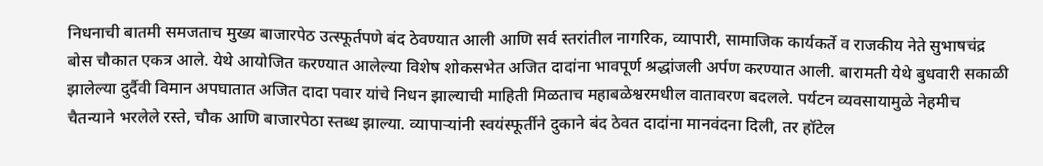निधनाची बातमी समजताच मुख्य बाजारपेठ उत्स्फूर्तपणे बंद ठेवण्यात आली आणि सर्व स्तरांतील नागरिक, व्यापारी, सामाजिक कार्यकर्ते व राजकीय नेते सुभाषचंद्र बोस चौकात एकत्र आले. येथे आयोजित करण्यात आलेल्या विशेष शोकसभेत अजित दादांना भावपूर्ण श्रद्धांजली अर्पण करण्यात आली. बारामती येथे बुधवारी सकाळी झालेल्या दुर्दैवी विमान अपघातात अजित दादा पवार यांचे निधन झाल्याची माहिती मिळताच महाबळेश्वरमधील वातावरण बदलले. पर्यटन व्यवसायामुळे नेहमीच चैतन्याने भरलेले रस्ते, चौक आणि बाजारपेठा स्तब्ध झाल्या. व्यापाऱ्यांनी स्वयंस्फूर्तीने दुकाने बंद ठेवत दादांना मानवंदना दिली, तर हॉटेल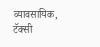व्यावसायिक, टॅक्सी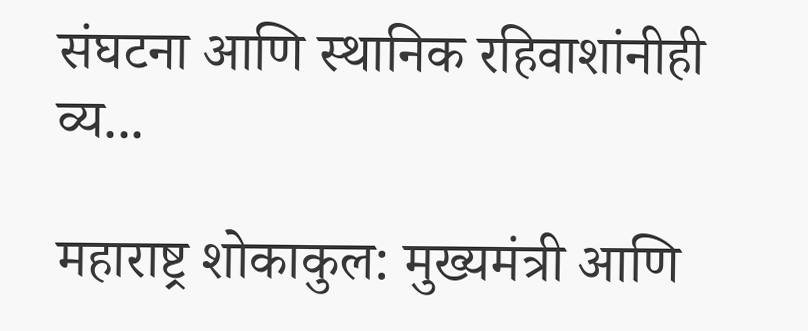संघटना आणि स्थानिक रहिवाशांनीही व्य...

महाराष्ट्र शोकाकुल: मुख्यमंत्री आणि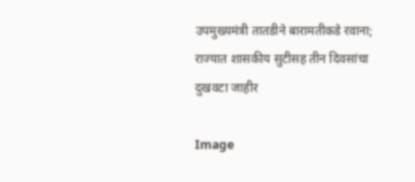उपमुख्यमंत्री तातडीने बारामतीकडे रवाना; राज्यात शासकीय सुटीसह तीन दिवसांचा दुखवटा जाहीर

Image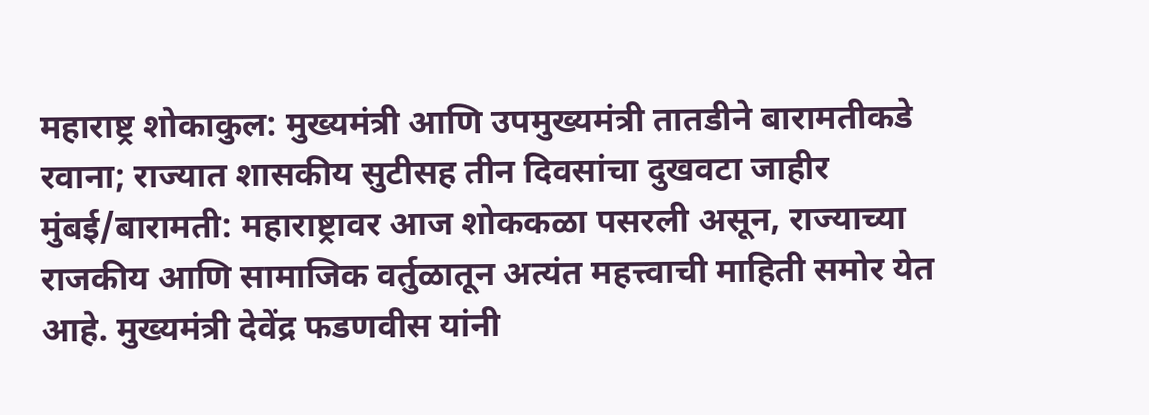महाराष्ट्र शोकाकुल: मुख्यमंत्री आणि उपमुख्यमंत्री तातडीने बारामतीकडे रवाना; राज्यात शासकीय सुटीसह तीन दिवसांचा दुखवटा जाहीर मुंबई/बारामती: महाराष्ट्रावर आज शोककळा पसरली असून, राज्याच्या राजकीय आणि सामाजिक वर्तुळातून अत्यंत महत्त्वाची माहिती समोर येत आहे. मुख्यमंत्री देवेंद्र फडणवीस यांनी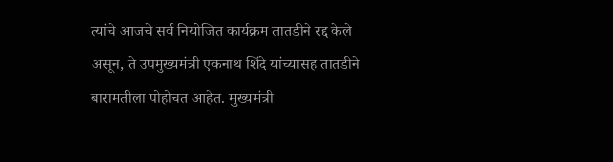त्यांचे आजचे सर्व नियोजित कार्यक्रम तातडीने रद्द केले असून, ते उपमुख्यमंत्री एकनाथ शिंदे यांच्यासह तातडीने बारामतीला पोहोचत आहेत. मुख्यमंत्री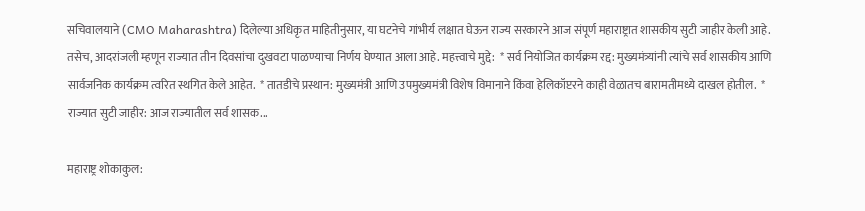सचिवालयाने (CMO Maharashtra) दिलेल्या अधिकृत माहितीनुसार, या घटनेचे गांभीर्य लक्षात घेऊन राज्य सरकारने आज संपूर्ण महाराष्ट्रात शासकीय सुटी जाहीर केली आहे. तसेच, आदरांजली म्हणून राज्यात तीन दिवसांचा दुखवटा पाळण्याचा निर्णय घेण्यात आला आहे. महत्त्वाचे मुद्दे:  * सर्व नियोजित कार्यक्रम रद्द: मुख्यमंत्र्यांनी त्यांचे सर्व शासकीय आणि सार्वजनिक कार्यक्रम त्वरित स्थगित केले आहेत.  * तातडीचे प्रस्थान: मुख्यमंत्री आणि उपमुख्यमंत्री विशेष विमानाने किंवा हेलिकॉप्टरने काही वेळातच बारामतीमध्ये दाखल होतील.  * राज्यात सुटी जाहीर: आज राज्यातील सर्व शासक...

महाराष्ट्र शोकाकुल: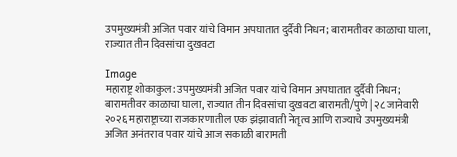उपमुख्यमंत्री अजित पवार यांचे विमान अपघातात दुर्दैवी निधन; बारामतीवर काळाचा घाला, राज्यात तीन दिवसांचा दुखवटा

Image
महाराष्ट्र शोकाकुल: उपमुख्यमंत्री अजित पवार यांचे विमान अपघातात दुर्दैवी निधन; बारामतीवर काळाचा घाला, राज्यात तीन दिवसांचा दुखवटा बारामती/पुणे | २८ जानेवारी २०२६ महाराष्ट्राच्या राजकारणातील एक झंझावाती नेतृत्व आणि राज्याचे उपमुख्यमंत्री अजित अनंतराव पवार यांचे आज सकाळी बारामती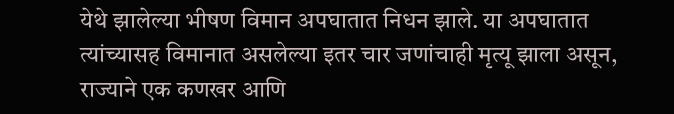येथे झालेल्या भीषण विमान अपघातात निधन झाले. या अपघातात त्यांच्यासह विमानात असलेल्या इतर चार जणांचाही मृत्यू झाला असून, राज्याने एक कणखर आणि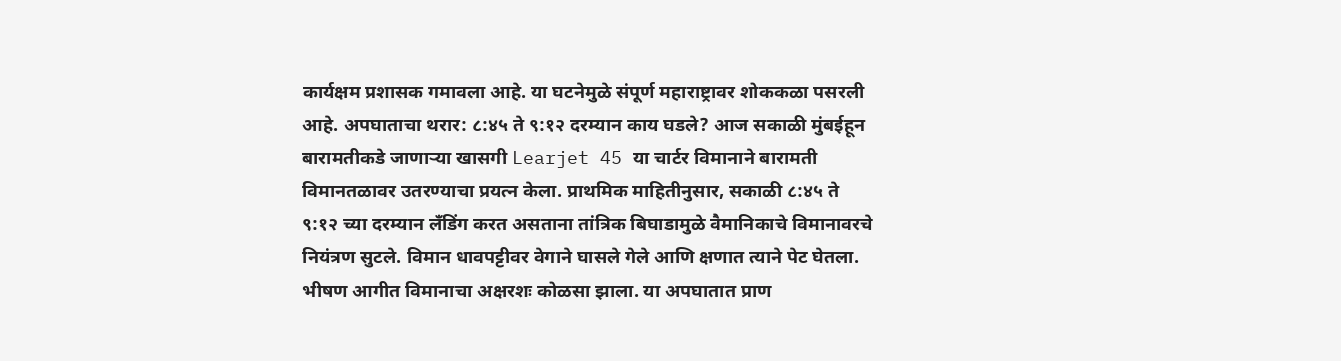कार्यक्षम प्रशासक गमावला आहे. या घटनेमुळे संपूर्ण महाराष्ट्रावर शोककळा पसरली आहे. अपघाताचा थरार: ८:४५ ते ९:१२ दरम्यान काय घडले? आज सकाळी मुंबईहून बारामतीकडे जाणाऱ्या खासगी Learjet 45 या चार्टर विमानाने बारामती विमानतळावर उतरण्याचा प्रयत्न केला. प्राथमिक माहितीनुसार, सकाळी ८:४५ ते ९:१२ च्या दरम्यान लँडिंग करत असताना तांत्रिक बिघाडामुळे वैमानिकाचे विमानावरचे नियंत्रण सुटले. विमान धावपट्टीवर वेगाने घासले गेले आणि क्षणात त्याने पेट घेतला. भीषण आगीत विमानाचा अक्षरशः कोळसा झाला. या अपघातात प्राण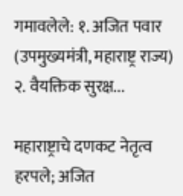गमावलेले: १. अजित पवार (उपमुख्यमंत्री, महाराष्ट्र राज्य) २. वैयक्तिक सुरक्ष...

महाराष्ट्राचे दणकट नेतृत्व हरपले; अजित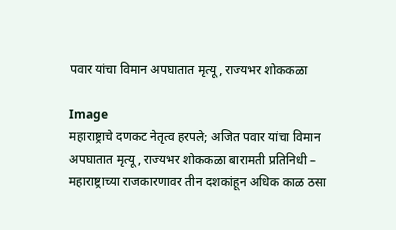पवार यांचा विमान अपघातात मृत्यू, राज्यभर शोककळा

Image
महाराष्ट्राचे दणकट नेतृत्व हरपले; अजित पवार यांचा विमान अपघातात मृत्यू, राज्यभर शोककळा बारामती प्रतिनिधी – महाराष्ट्राच्या राजकारणावर तीन दशकांहून अधिक काळ ठसा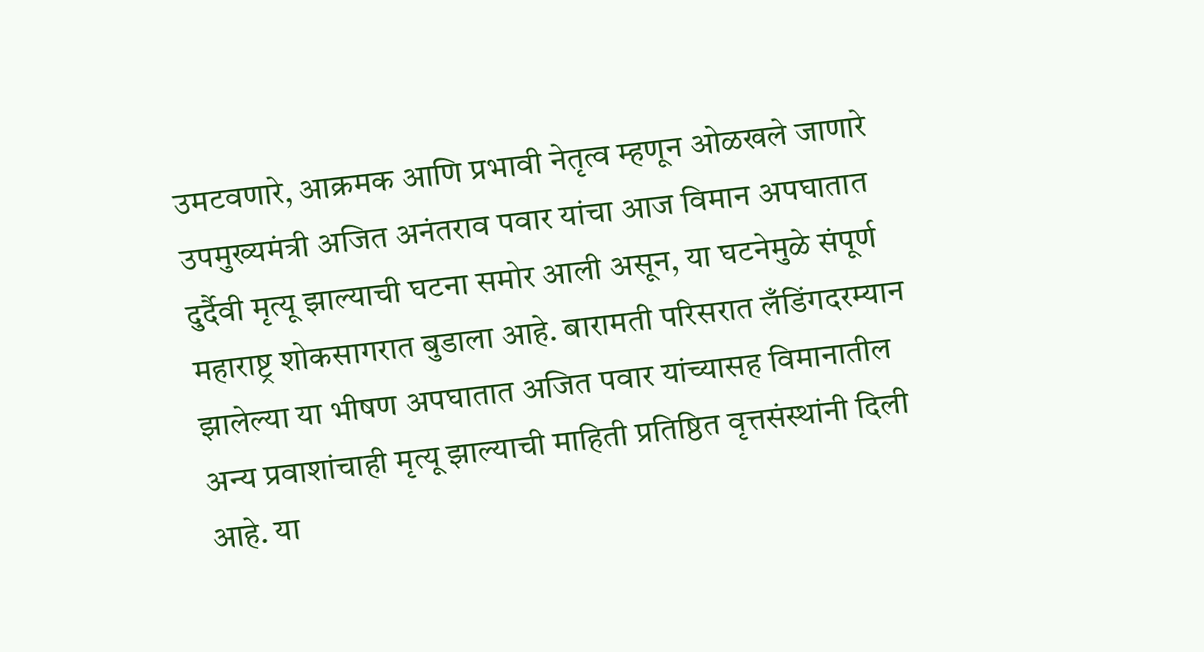उमटवणारे, आक्रमक आणि प्रभावी नेतृत्व म्हणून ओळखले जाणारे उपमुख्यमंत्री अजित अनंतराव पवार यांचा आज विमान अपघातात दुर्दैवी मृत्यू झाल्याची घटना समोर आली असून, या घटनेमुळे संपूर्ण महाराष्ट्र शोकसागरात बुडाला आहे. बारामती परिसरात लँडिंगदरम्यान झालेल्या या भीषण अपघातात अजित पवार यांच्यासह विमानातील अन्य प्रवाशांचाही मृत्यू झाल्याची माहिती प्रतिष्ठित वृत्तसंस्थांनी दिली आहे. या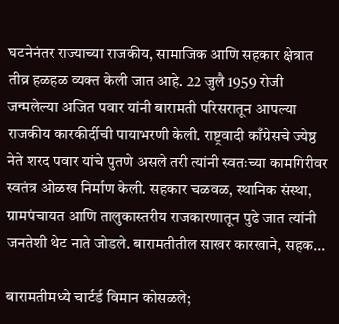घटनेनंतर राज्याच्या राजकीय, सामाजिक आणि सहकार क्षेत्रात तीव्र हळहळ व्यक्त केली जात आहे. 22 जुलै 1959 रोजी जन्मलेल्या अजित पवार यांनी बारामती परिसरातून आपल्या राजकीय कारकीर्दीची पायाभरणी केली. राष्ट्रवादी काँग्रेसचे ज्येष्ठ नेते शरद पवार यांचे पुतणे असले तरी त्यांनी स्वतःच्या कामगिरीवर स्वतंत्र ओळख निर्माण केली. सहकार चळवळ, स्थानिक संस्था, ग्रामपंचायत आणि तालुकास्तरीय राजकारणातून पुढे जात त्यांनी जनतेशी थेट नाते जोडले. बारामतीतील साखर कारखाने, सहक...

बारामतीमध्ये चार्टर्ड विमान कोसळले;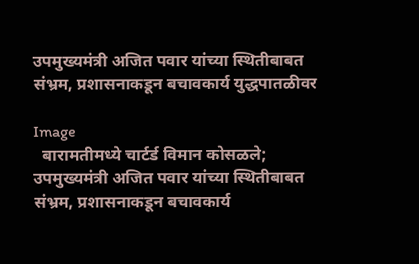उपमुख्यमंत्री अजित पवार यांच्या स्थितीबाबत संभ्रम, प्रशासनाकडून बचावकार्य युद्धपातळीवर

Image
  बारामतीमध्ये चार्टर्ड विमान कोसळले; उपमुख्यमंत्री अजित पवार यांच्या स्थितीबाबत संभ्रम, प्रशासनाकडून बचावकार्य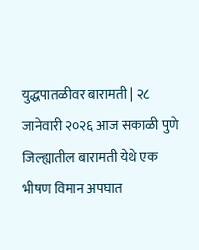युद्धपातळीवर बारामती | २८ जानेवारी २०२६ आज सकाळी पुणे जिल्ह्यातील बारामती येथे एक भीषण विमान अपघात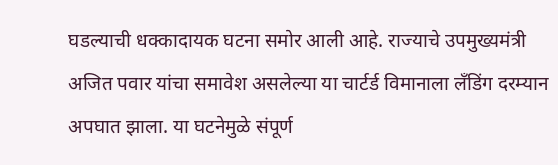घडल्याची धक्कादायक घटना समोर आली आहे. राज्याचे उपमुख्यमंत्री अजित पवार यांचा समावेश असलेल्या या चार्टर्ड विमानाला लँडिंग दरम्यान अपघात झाला. या घटनेमुळे संपूर्ण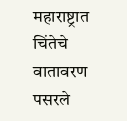महाराष्ट्रात चिंतेचे वातावरण पसरले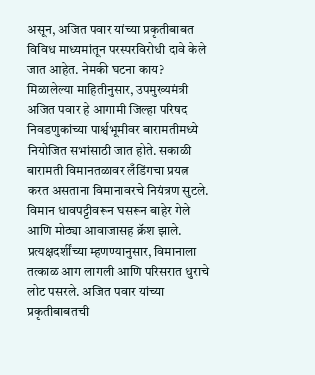असून, अजित पवार यांच्या प्रकृतीबाबत विविध माध्यमांतून परस्परविरोधी दावे केले जात आहेत. नेमकी घटना काय? मिळालेल्या माहितीनुसार, उपमुख्यमंत्री अजित पवार हे आगामी जिल्हा परिषद निवडणुकांच्या पार्श्वभूमीवर बारामतीमध्ये नियोजित सभांसाठी जात होते. सकाळी बारामती विमानतळावर लँडिंगचा प्रयत्न करत असताना विमानावरचे नियंत्रण सुटले. विमान धावपट्टीवरून घसरून बाहेर गेले आणि मोठ्या आवाजासह क्रॅश झाले. प्रत्यक्षदर्शींच्या म्हणण्यानुसार, विमानाला तत्काळ आग लागली आणि परिसरात धुराचे लोट पसरले. अजित पवार यांच्या प्रकृतीबाबतची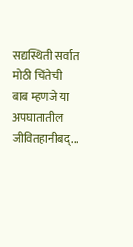सद्यस्थिती सर्वात मोठी चिंतेची बाब म्हणजे या अपघातातील जीवितहानीबद्...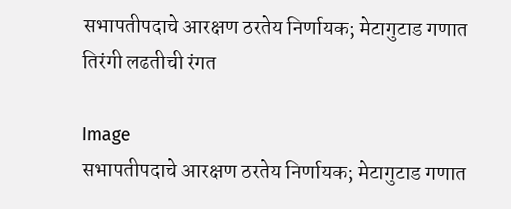सभापतीपदाचे आरक्षण ठरतेय निर्णायक; मेटागुटाड गणात तिरंगी लढतीची रंगत

Image
सभापतीपदाचे आरक्षण ठरतेय निर्णायक; मेटागुटाड गणात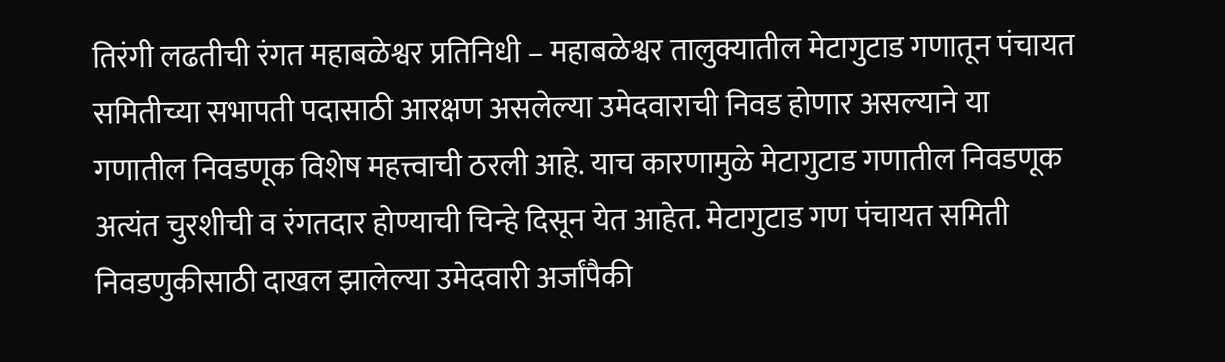तिरंगी लढतीची रंगत महाबळेश्वर प्रतिनिधी – महाबळेश्वर तालुक्यातील मेटागुटाड गणातून पंचायत समितीच्या सभापती पदासाठी आरक्षण असलेल्या उमेदवाराची निवड होणार असल्याने या गणातील निवडणूक विशेष महत्त्वाची ठरली आहे. याच कारणामुळे मेटागुटाड गणातील निवडणूक अत्यंत चुरशीची व रंगतदार होण्याची चिन्हे दिसून येत आहेत. मेटागुटाड गण पंचायत समिती निवडणुकीसाठी दाखल झालेल्या उमेदवारी अर्जांपैकी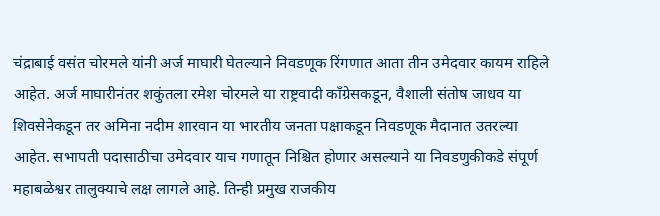चंद्राबाई वसंत चोरमले यांनी अर्ज माघारी घेतल्याने निवडणूक रिंगणात आता तीन उमेदवार कायम राहिले आहेत. अर्ज माघारीनंतर शकुंतला रमेश चोरमले या राष्ट्रवादी काँग्रेसकडून, वैशाली संतोष जाधव या शिवसेनेकडून तर अमिना नदीम शारवान या भारतीय जनता पक्षाकडून निवडणूक मैदानात उतरल्या आहेत. सभापती पदासाठीचा उमेदवार याच गणातून निश्चित होणार असल्याने या निवडणुकीकडे संपूर्ण महाबळेश्वर तालुक्याचे लक्ष लागले आहे. तिन्ही प्रमुख राजकीय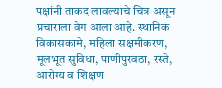पक्षांनी ताकद लावल्याचे चित्र असून प्रचाराला वेग आला आहे. स्थानिक विकासकामे, महिला सक्षमीकरण, मूलभूत सुविधा, पाणीपुरवठा, रस्ते, आरोग्य व शिक्षण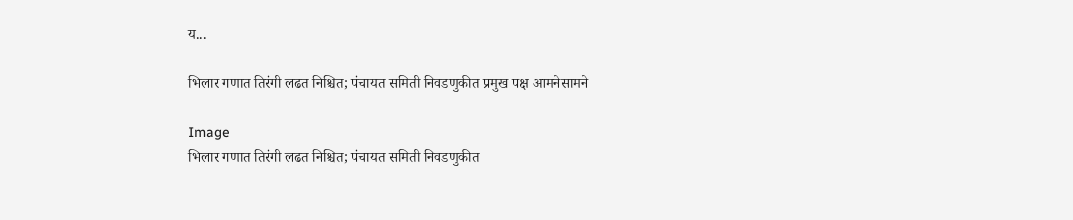य...

भिलार गणात तिरंगी लढत निश्चित; पंचायत समिती निवडणुकीत प्रमुख पक्ष आमनेसामने

Image
भिलार गणात तिरंगी लढत निश्चित; पंचायत समिती निवडणुकीत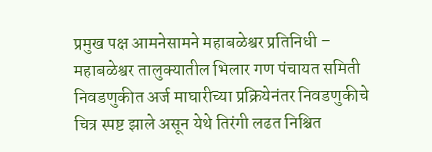प्रमुख पक्ष आमनेसामने महाबळेश्वर प्रतिनिधी – महाबळेश्वर तालुक्यातील भिलार गण पंचायत समिती निवडणुकीत अर्ज माघारीच्या प्रक्रियेनंतर निवडणुकीचे चित्र स्पष्ट झाले असून येथे तिरंगी लढत निश्चित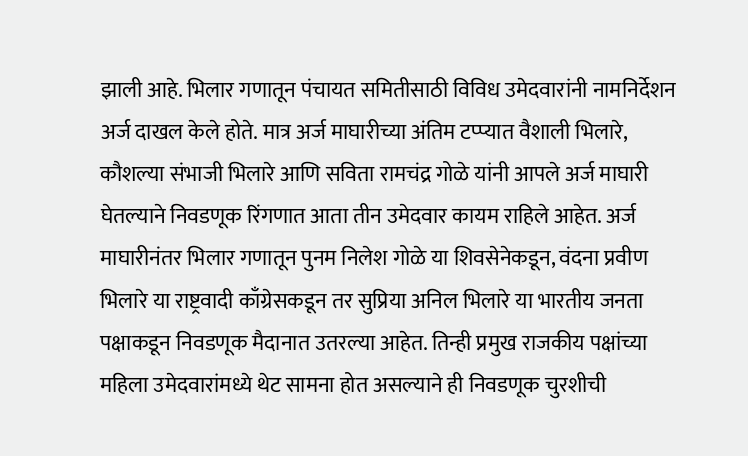झाली आहे. भिलार गणातून पंचायत समितीसाठी विविध उमेदवारांनी नामनिर्देशन अर्ज दाखल केले होते. मात्र अर्ज माघारीच्या अंतिम टप्प्यात वैशाली भिलारे, कौशल्या संभाजी भिलारे आणि सविता रामचंद्र गोळे यांनी आपले अर्ज माघारी घेतल्याने निवडणूक रिंगणात आता तीन उमेदवार कायम राहिले आहेत. अर्ज माघारीनंतर भिलार गणातून पुनम निलेश गोळे या शिवसेनेकडून, वंदना प्रवीण भिलारे या राष्ट्रवादी काँग्रेसकडून तर सुप्रिया अनिल भिलारे या भारतीय जनता पक्षाकडून निवडणूक मैदानात उतरल्या आहेत. तिन्ही प्रमुख राजकीय पक्षांच्या महिला उमेदवारांमध्ये थेट सामना होत असल्याने ही निवडणूक चुरशीची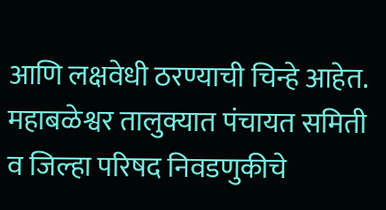आणि लक्षवेधी ठरण्याची चिन्हे आहेत. महाबळेश्वर तालुक्यात पंचायत समिती व जिल्हा परिषद निवडणुकीचे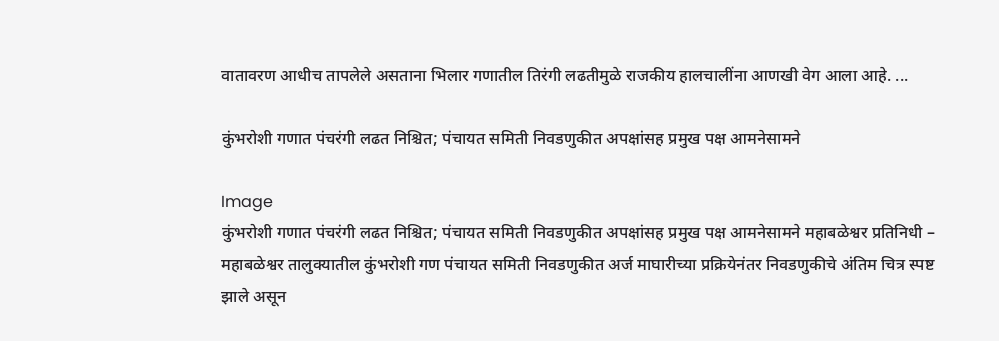वातावरण आधीच तापलेले असताना भिलार गणातील तिरंगी लढतीमुळे राजकीय हालचालींना आणखी वेग आला आहे. ...

कुंभरोशी गणात पंचरंगी लढत निश्चित; पंचायत समिती निवडणुकीत अपक्षांसह प्रमुख पक्ष आमनेसामने

Image
कुंभरोशी गणात पंचरंगी लढत निश्चित; पंचायत समिती निवडणुकीत अपक्षांसह प्रमुख पक्ष आमनेसामने महाबळेश्वर प्रतिनिधी – महाबळेश्वर तालुक्यातील कुंभरोशी गण पंचायत समिती निवडणुकीत अर्ज माघारीच्या प्रक्रियेनंतर निवडणुकीचे अंतिम चित्र स्पष्ट झाले असून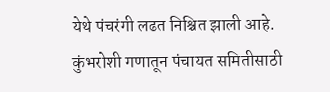येथे पंचरंगी लढत निश्चित झाली आहे. कुंभरोशी गणातून पंचायत समितीसाठी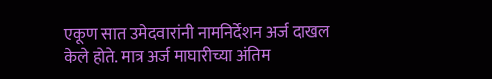एकूण सात उमेदवारांनी नामनिर्देशन अर्ज दाखल केले होते. मात्र अर्ज माघारीच्या अंतिम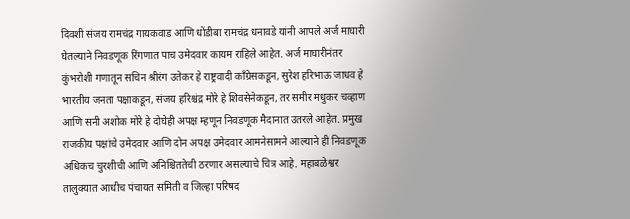दिवशी संजय रामचंद्र गायकवाड आणि धोंडीबा रामचंद्र धनावडे यांनी आपले अर्ज माघारी घेतल्याने निवडणूक रिंगणात पाच उमेदवार कायम राहिले आहेत. अर्ज माघारीनंतर कुंभरोशी गणातून सचिन श्रीरंग उतेकर हे राष्ट्रवादी काँग्रेसकडून, सुरेश हरिभाऊ जाधव हे भारतीय जनता पक्षाकडून, संजय हरिश्चंद्र मोरे हे शिवसेनेकडून, तर समीर मधुकर चव्हाण आणि सनी अशोक मोरे हे दोघेही अपक्ष म्हणून निवडणूक मैदानात उतरले आहेत. प्रमुख राजकीय पक्षांचे उमेदवार आणि दोन अपक्ष उमेदवार आमनेसामने आल्याने ही निवडणूक अधिकच चुरशीची आणि अनिश्चिततेची ठरणार असल्याचे चित्र आहे. महाबळेश्वर तालुक्यात आधीच पंचायत समिती व जिल्हा परिषद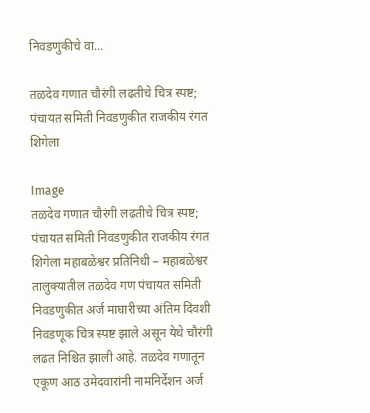निवडणुकीचे वा...

तळदेव गणात चौरंगी लढतीचे चित्र स्पष्ट; पंचायत समिती निवडणुकीत राजकीय रंगत शिगेला

Image
तळदेव गणात चौरंगी लढतीचे चित्र स्पष्ट; पंचायत समिती निवडणुकीत राजकीय रंगत शिगेला महाबळेश्वर प्रतिनिधी – महाबळेश्वर तालुक्यातील तळदेव गण पंचायत समिती निवडणुकीत अर्ज माघारीच्या अंतिम दिवशी निवडणूक चित्र स्पष्ट झाले असून येथे चौरंगी लढत निश्चित झाली आहे. तळदेव गणातून एकूण आठ उमेदवारांनी नामनिर्देशन अर्ज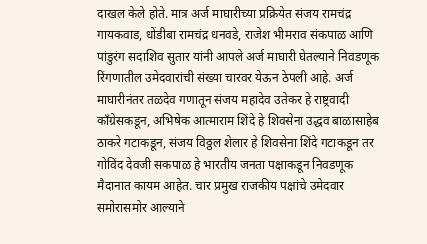दाखल केले होते. मात्र अर्ज माघारीच्या प्रक्रियेत संजय रामचंद्र गायकवाड, धोंडीबा रामचंद्र धनवडे, राजेश भीमराव संकपाळ आणि पांडुरंग सदाशिव सुतार यांनी आपले अर्ज माघारी घेतल्याने निवडणूक रिंगणातील उमेदवारांची संख्या चारवर येऊन ठेपली आहे. अर्ज माघारीनंतर तळदेव गणातून संजय महादेव उतेकर हे राष्ट्रवादी काँग्रेसकडून, अभिषेक आत्माराम शिंदे हे शिवसेना उद्धव बाळासाहेब ठाकरे गटाकडून, संजय विठ्ठल शेलार हे शिवसेना शिंदे गटाकडून तर गोविंद देवजी सकपाळ हे भारतीय जनता पक्षाकडून निवडणूक मैदानात कायम आहेत. चार प्रमुख राजकीय पक्षांचे उमेदवार समोरासमोर आल्याने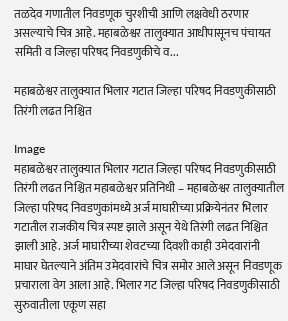तळदेव गणातील निवडणूक चुरशीची आणि लक्षवेधी ठरणार असल्याचे चित्र आहे. महाबळेश्वर तालुक्यात आधीपासूनच पंचायत समिती व जिल्हा परिषद निवडणुकीचे व...

महाबळेश्वर तालुक्यात भिलार गटात जिल्हा परिषद निवडणुकीसाठी तिरंगी लढत निश्चित

Image
महाबळेश्वर तालुक्यात भिलार गटात जिल्हा परिषद निवडणुकीसाठी तिरंगी लढत निश्चित महाबळेश्वर प्रतिनिधी – महाबळेश्वर तालुक्यातील जिल्हा परिषद निवडणुकांमध्ये अर्ज माघारीच्या प्रक्रियेनंतर भिलार गटातील राजकीय चित्र स्पष्ट झाले असून येथे तिरंगी लढत निश्चित झाली आहे. अर्ज माघारीच्या शेवटच्या दिवशी काही उमेदवारांनी माघार घेतल्याने अंतिम उमेदवारांचे चित्र समोर आले असून निवडणूक प्रचाराला वेग आला आहे. भिलार गट जिल्हा परिषद निवडणुकीसाठी सुरुवातीला एकूण सहा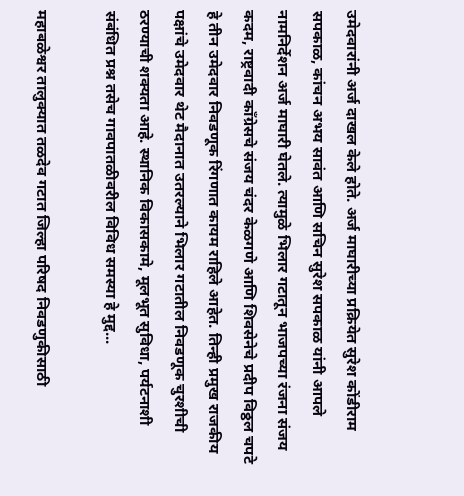उमेदवारांनी अर्ज दाखल केले होते. अर्ज माघारीच्या प्रक्रियेत सुरेश कोंडीराम सपकाळ, कांचन अभय सावंत आणि सचिन सुरेश सपकाळ यांनी आपले नामनिर्देशन अर्ज माघारी घेतले. त्यामुळे भिलार गटातून भाजपच्या रंजना संजय कदम, राष्ट्रवादी काँग्रेसचे संजय चंदर केळगणे आणि शिवसेनेचे प्रदीप विठ्ठल चपटे हे तीन उमेदवार निवडणूक रिंगणात कायम राहिले आहेत. तिन्ही प्रमुख राजकीय पक्षांचे उमेदवार थेट मैदानात उतरल्याने भिलार गटातील निवडणूक चुरशीची ठरण्याची शक्यता आहे. स्थानिक विकासकामे, मूलभूत सुविधा, पर्यटनाशी संबंधित प्रश्न तसेच गावपातळीवरील विविध समस्या हे मुद्द...

महाबळेश्वर तालुक्यात तळदेव गटात जिल्हा परिषद निवडणुकीसाठी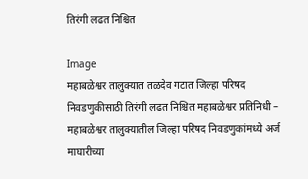तिरंगी लढत निश्चित

Image
महाबळेश्वर तालुक्यात तळदेव गटात जिल्हा परिषद निवडणुकीसाठी तिरंगी लढत निश्चित महाबळेश्वर प्रतिनिधी – महाबळेश्वर तालुक्यातील जिल्हा परिषद निवडणुकांमध्ये अर्ज माघारीच्या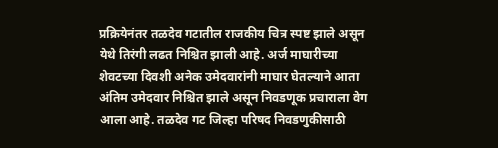प्रक्रियेनंतर तळदेव गटातील राजकीय चित्र स्पष्ट झाले असून येथे तिरंगी लढत निश्चित झाली आहे. अर्ज माघारीच्या शेवटच्या दिवशी अनेक उमेदवारांनी माघार घेतल्याने आता अंतिम उमेदवार निश्चित झाले असून निवडणूक प्रचाराला वेग आला आहे. तळदेव गट जिल्हा परिषद निवडणुकीसाठी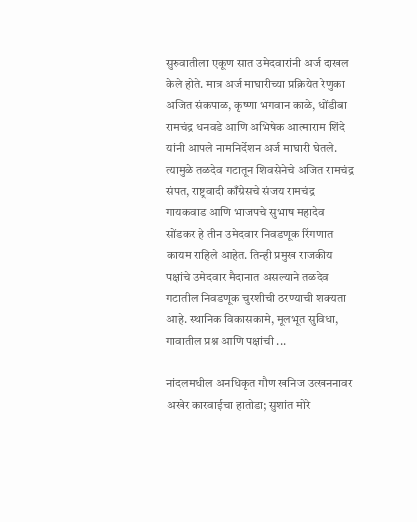सुरुवातीला एकूण सात उमेदवारांनी अर्ज दाखल केले होते. मात्र अर्ज माघारीच्या प्रक्रियेत रेणुका अजित संकपाळ, कृष्णा भगवान काळे, धोंडीबा रामचंद्र धनवडे आणि अभिषेक आत्माराम शिंदे यांनी आपले नामनिर्देशन अर्ज माघारी घेतले. त्यामुळे तळदेव गटातून शिवसेनेचे अजित रामचंद्र संपत, राष्ट्रवादी काँग्रेसचे संजय रामचंद्र गायकवाड आणि भाजपचे सुभाष महादेव सोंडकर हे तीन उमेदवार निवडणूक रिंगणात कायम राहिले आहेत. तिन्ही प्रमुख राजकीय पक्षांचे उमेदवार मैदानात असल्याने तळदेव गटातील निवडणूक चुरशीची ठरण्याची शक्यता आहे. स्थानिक विकासकामे, मूलभूत सुविधा, गावातील प्रश्न आणि पक्षांची ...

नांदलमधील अनधिकृत गौण खनिज उत्खननावर अखेर कारवाईचा हातोडा; सुशांत मोरे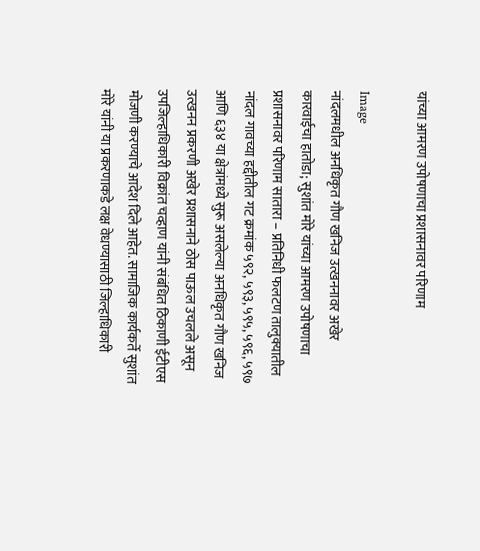यांच्या आमरण उपोषणाचा प्रशासनावर परिणाम

Image
नांदलमधील अनधिकृत गौण खनिज उत्खननावर अखेर कारवाईचा हातोडा; सुशांत मोरे यांच्या आमरण उपोषणाचा प्रशासनावर परिणाम सातारा – प्रतिनिधी फलटण तालुक्यातील नांदल गावच्या हद्दीतील गट क्रमांक ५९२, ५९३, ५९५, ५९६, ५९७ आणि ६३४ या क्षेत्रांमध्ये सुरू असलेल्या अनधिकृत गौण खनिज उत्खनन प्रकरणी अखेर प्रशासनाने ठोस पाऊल उचलले असून उपजिल्हाधिकारी विक्रांत चव्हाण यांनी संबंधित ठिकाणी ईटीएस मोजणी करण्याचे आदेश दिले आहेत. सामाजिक कार्यकर्ते सुशांत मोरे यांनी या प्रकरणाकडे लक्ष वेधण्यासाठी जिल्हाधिकारी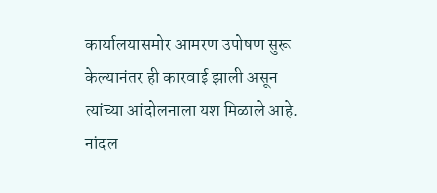कार्यालयासमोर आमरण उपोषण सुरू केल्यानंतर ही कारवाई झाली असून त्यांच्या आंदोलनाला यश मिळाले आहे. नांदल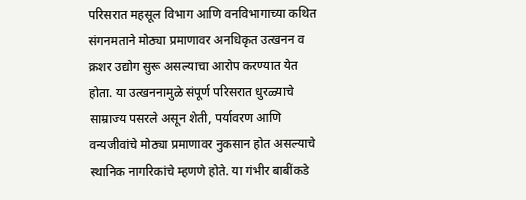परिसरात महसूल विभाग आणि वनविभागाच्या कथित संगनमताने मोठ्या प्रमाणावर अनधिकृत उत्खनन व क्रशर उद्योग सुरू असल्याचा आरोप करण्यात येत होता. या उत्खननामुळे संपूर्ण परिसरात धुरळ्याचे साम्राज्य पसरले असून शेती, पर्यावरण आणि वन्यजीवांचे मोठ्या प्रमाणावर नुकसान होत असल्याचे स्थानिक नागरिकांचे म्हणणे होते. या गंभीर बाबींकडे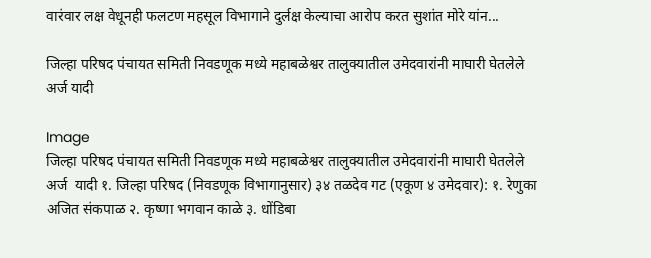वारंवार लक्ष वेधूनही फलटण महसूल विभागाने दुर्लक्ष केल्याचा आरोप करत सुशांत मोरे यांन...

जिल्हा परिषद पंचायत समिती निवडणूक मध्ये महाबळेश्वर तालुक्यातील उमेदवारांनी माघारी घेतलेले अर्ज यादी

Image
जिल्हा परिषद पंचायत समिती निवडणूक मध्ये महाबळेश्वर तालुक्यातील उमेदवारांनी माघारी घेतलेले अर्ज  यादी १. जिल्हा परिषद (निवडणूक विभागानुसार) ३४ तळदेव गट (एकूण ४ उमेदवार): १. रेणुका अजित संकपाळ २. कृष्णा भगवान काळे ३. धोंडिबा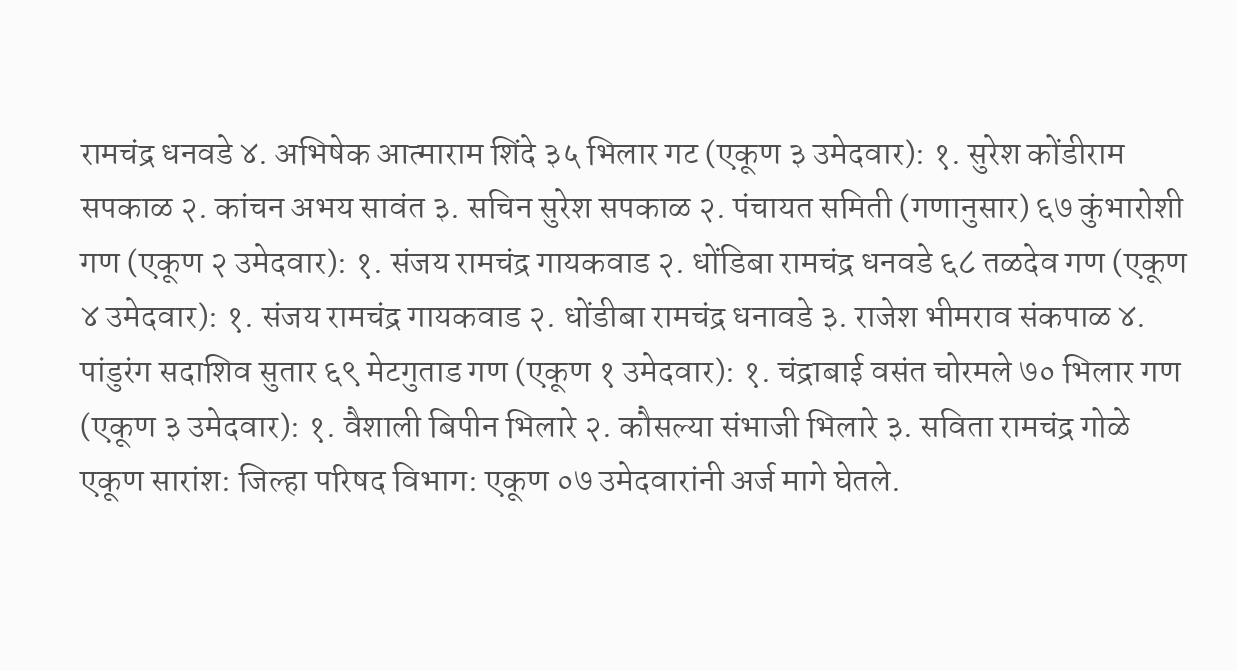रामचंद्र धनवडे ४. अभिषेक आत्माराम शिंदे ३५ भिलार गट (एकूण ३ उमेदवार): १. सुरेश कोंडीराम सपकाळ २. कांचन अभय सावंत ३. सचिन सुरेश सपकाळ २. पंचायत समिती (गणानुसार) ६७ कुंभारोशी गण (एकूण २ उमेदवार): १. संजय रामचंद्र गायकवाड २. धोंडिबा रामचंद्र धनवडे ६८ तळदेव गण (एकूण ४ उमेदवार): १. संजय रामचंद्र गायकवाड २. धोंडीबा रामचंद्र धनावडे ३. राजेश भीमराव संकपाळ ४. पांडुरंग सदाशिव सुतार ६९ मेटगुताड गण (एकूण १ उमेदवार): १. चंद्राबाई वसंत चोरमले ७० भिलार गण (एकूण ३ उमेदवार): १. वैशाली बिपीन भिलारे २. कौसल्या संभाजी भिलारे ३. सविता रामचंद्र गोळे एकूण सारांश: जिल्हा परिषद विभाग: एकूण ०७ उमेदवारांनी अर्ज मागे घेतले.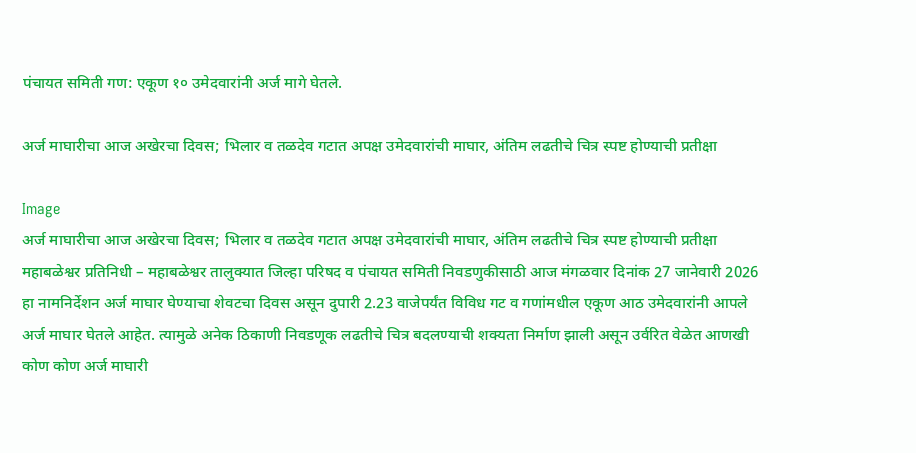पंचायत समिती गण: एकूण १० उमेदवारांनी अर्ज मागे घेतले.

अर्ज माघारीचा आज अखेरचा दिवस; भिलार व तळदेव गटात अपक्ष उमेदवारांची माघार, अंतिम लढतीचे चित्र स्पष्ट होण्याची प्रतीक्षा

Image
अर्ज माघारीचा आज अखेरचा दिवस; भिलार व तळदेव गटात अपक्ष उमेदवारांची माघार, अंतिम लढतीचे चित्र स्पष्ट होण्याची प्रतीक्षा महाबळेश्वर प्रतिनिधी – महाबळेश्वर तालुक्यात जिल्हा परिषद व पंचायत समिती निवडणुकीसाठी आज मंगळवार दिनांक 27 जानेवारी 2026 हा नामनिर्देशन अर्ज माघार घेण्याचा शेवटचा दिवस असून दुपारी 2.23 वाजेपर्यंत विविध गट व गणांमधील एकूण आठ उमेदवारांनी आपले अर्ज माघार घेतले आहेत. त्यामुळे अनेक ठिकाणी निवडणूक लढतीचे चित्र बदलण्याची शक्यता निर्माण झाली असून उर्वरित वेळेत आणखी कोण कोण अर्ज माघारी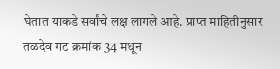घेतात याकडे सर्वांचे लक्ष लागले आहे. प्राप्त माहितीनुसार तळदेव गट क्रमांक 34 मधून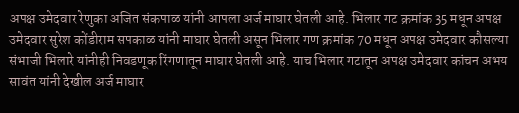अपक्ष उमेदवार रेणुका अजित संकपाळ यांनी आपला अर्ज माघार घेतली आहे. भिलार गट क्रमांक 35 मधून अपक्ष उमेदवार सुरेश कोंडीराम सपकाळ यांनी माघार घेतली असून भिलार गण क्रमांक 70 मधून अपक्ष उमेदवार कौसल्या संभाजी भिलारे यांनीही निवडणूक रिंगणातून माघार घेतली आहे. याच भिलार गटातून अपक्ष उमेदवार कांचन अभय सावंत यांनी देखील अर्ज माघार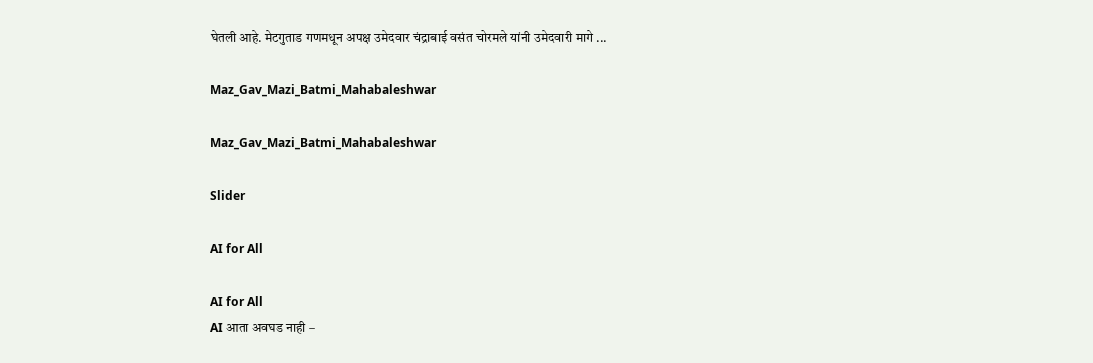घेतली आहे. मेटगुताड गणमधून अपक्ष उमेदवार चंद्राबाई वसंत चोरमले यांनी उमेदवारी मागे ...

Maz_Gav_Mazi_Batmi_Mahabaleshwar

Maz_Gav_Mazi_Batmi_Mahabaleshwar

Slider

AI for All

AI for All
AI आता अवघड नाही –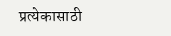प्रत्येकासाठी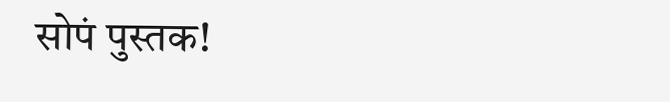सोपं पुस्तक!